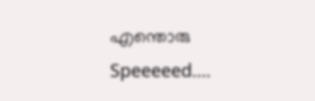എന്തൊരു
Speeeeed….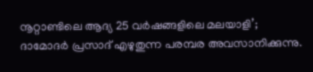നൂറ്റാണ്ടിലെ ആദ്യ 25 വർഷങ്ങളിലെ മലയാളി’; ദാമോദർ പ്രസാദ് എഴുതുന്ന പരമ്പര അവസാനിക്കുന്നു.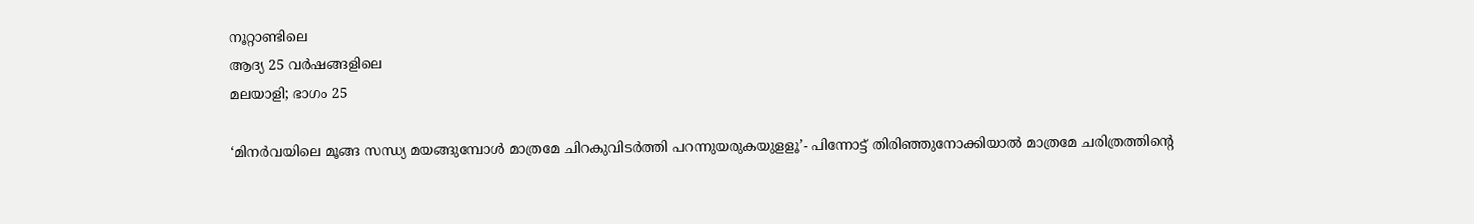നൂറ്റാണ്ടിലെ
ആദ്യ 25 വർഷങ്ങളിലെ
മലയാളി; ഭാഗം 25

‘മിനർവയിലെ മൂങ്ങ സന്ധ്യ മയങ്ങുമ്പോൾ മാത്രമേ ചിറകുവിടർത്തി പറന്നുയരുകയുളളൂ’- പിന്നോട്ട് തിരിഞ്ഞുനോക്കിയാൽ മാത്രമേ ചരിത്രത്തിന്റെ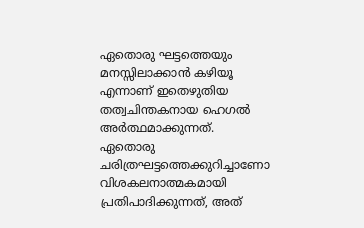ഏതൊരു ഘട്ടത്തെയും മനസ്സിലാക്കാൻ കഴിയൂ എന്നാണ് ഇതെഴുതിയ തത്വചിന്തകനായ ഹെഗൽ അർത്ഥമാക്കുന്നത്. ഏതൊരു ചരിത്രഘട്ടത്തെക്കുറിച്ചാണോ വിശകലനാത്മകമായി പ്രതിപാദിക്കുന്നത്‌, അത്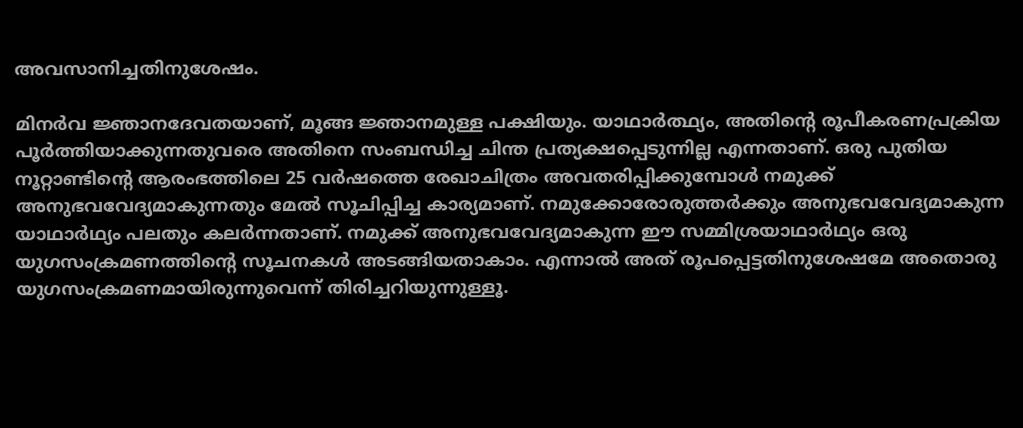അവസാനിച്ചതിനുശേഷം.

മിനർവ ജ്ഞാനദേവതയാണ്, മൂങ്ങ ജ്ഞാനമുള്ള പക്ഷിയും. യാഥാർത്ഥ്യം, അതിന്റെ രൂപീകരണപ്രക്രിയ പൂർത്തിയാക്കുന്നതുവരെ അതിനെ സംബന്ധിച്ച ചിന്ത പ്രത്യക്ഷപ്പെടുന്നില്ല എന്നതാണ്. ഒരു പുതിയ നൂറ്റാണ്ടിന്റെ ആരംഭത്തിലെ 25 വർഷത്തെ രേഖാചിത്രം അവതരിപ്പിക്കുമ്പോൾ നമുക്ക് അനുഭവവേദ്യമാകുന്നതും മേൽ സൂചിപ്പിച്ച കാര്യമാണ്. നമുക്കോരോരുത്തർക്കും അനുഭവവേദ്യമാകുന്ന യാഥാർഥ്യം പലതും കലർന്നതാണ്. നമുക്ക് അനുഭവവേദ്യമാകുന്ന ഈ സമ്മിശ്രയാഥാർഥ്യം ഒരു യുഗസംക്രമണത്തിന്റെ സൂചനകൾ അടങ്ങിയതാകാം. എന്നാൽ അത് രൂപപ്പെട്ടതിനുശേഷമേ അതൊരു യുഗസംക്രമണമായിരുന്നുവെന്ന് തിരിച്ചറിയുന്നുള്ളൂ.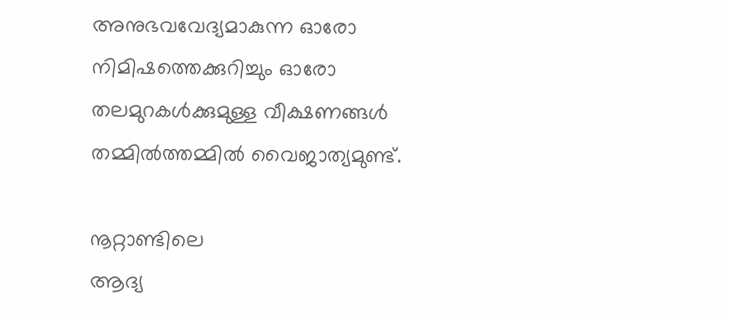അനുഭവവേദ്യമാകുന്ന ഓരോ നിമിഷത്തെക്കുറിച്ചും ഓരോ തലമുറകൾക്കുമുള്ള വീക്ഷണങ്ങൾ തമ്മിൽത്തമ്മിൽ വൈജാത്യമുണ്ട്.

നൂറ്റാണ്ടിലെ
ആദ്യ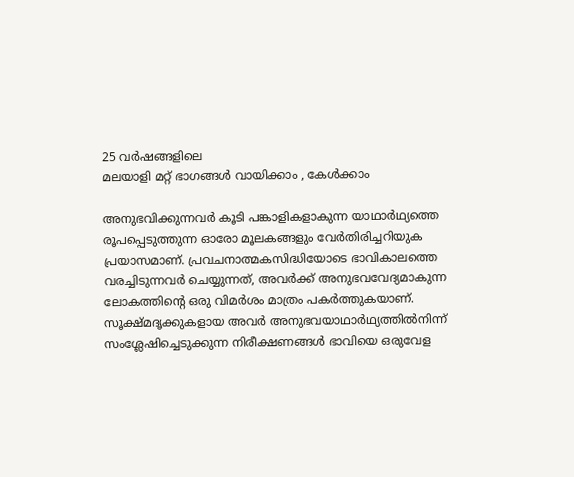25 വർഷങ്ങളിലെ
മലയാളി മറ്റ് ഭാഗങ്ങൾ വായിക്കാം , കേൾക്കാം

അനുഭവിക്കുന്നവർ കൂടി പങ്കാളികളാകുന്ന യാഥാർഥ്യത്തെ രൂപപ്പെടുത്തുന്ന ഓരോ മൂലകങ്ങളും വേർതിരിച്ചറിയുക പ്രയാസമാണ്. പ്രവചനാത്മകസിദ്ധിയോടെ ഭാവികാലത്തെ വരച്ചിടുന്നവർ ചെയ്യുന്നത്, അവർക്ക് അനുഭവവേദ്യമാകുന്ന ലോകത്തിന്റെ ഒരു വിമർശം മാത്രം പകർത്തുകയാണ്. സൂക്ഷ്മദൃക്കുകളായ അവർ അനുഭവയാഥാർഥ്യത്തിൽനിന്ന് സംശ്ലേഷിച്ചെടുക്കുന്ന നിരീക്ഷണങ്ങൾ ഭാവിയെ ഒരുവേള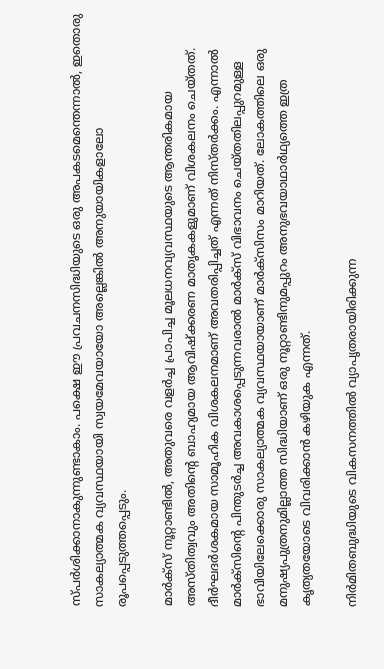സ്പർശിക്കാനാകുന്നുണ്ടാകാം. പക്ഷെ ഈ പ്രവചനസിദ്ധിയുടെ ഒരു അപകടമെന്തെന്നാൽ, ഇതൊരു സാകല്യാത്മക വ്യവസ്ഥയായി സ്വയമേവയായോ അല്ലെങ്കിൽ അനുയായികളാലോ രൂപപ്പെടുത്തപ്പെടും.

മാർക്സ് നൂറ്റാണ്ടിൽ, അതുവരെ വളർച്ച പ്രാപിച്ച മൂലധനവ്യവസ്ഥയുടെ ആന്തരികമായ അസ്തിത്വവും അതിന്റെ ബാഹ്യമായ ആവിഷ്ക്കരണ മാതൃകകളുമാണ് വിശകലനം ചെയ്തത്. ദീർഘദർശകമായ സാമൂഹിക വിശകലനമാണ് അവതരിപ്പിച്ചത് എന്നത് നിസ്തർക്കം. എന്നാൽ മാർക്സിന്റെ പിന്തുടർച്ച അവകാശപ്പെടുന്നവരാൽ മാർക്സ് വിഭാവനം ചെയ്തതിലപ്പുറമുള്ള ഭാവിയിലേക്കൊരു സാകല്യാത്മക വ്യവസ്ഥയായാണ് മാർക്സിസം മാറിയത്. ലോകത്തിലെ ഒരു മനുഷ്യപുത്രനുമില്ലാത്ത സിദ്ധിയാണ് ഒരു നൂറ്റാണ്ടിനുമപ്പുറം അനുഭവയാഥാർഥ്യത്തെ ഇത്ര കൃത്യതയോടെ വിവരിക്കാൻ കഴിയുക എന്നത്.

നിർമിതബുദ്ധിയുടെ വികസനത്തിൽ വ്യാപൃതരായിരിക്കുന്ന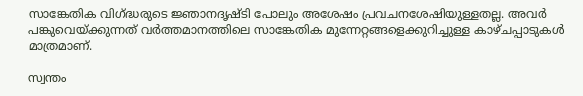സാങ്കേതിക വിഗ്ദ്ധരുടെ ജ്ഞാനദൃഷ്ടി പോലും അശേഷം പ്രവചനശേഷിയുള്ളതല്ല. അവർ പങ്കുവെയ്ക്കുന്നത് വർത്തമാനത്തിലെ സാങ്കേതിക മുന്നേറ്റങ്ങളെക്കുറിച്ചുള്ള കാഴ്ചപ്പാടുകൾ മാത്രമാണ്.

സ്വന്തം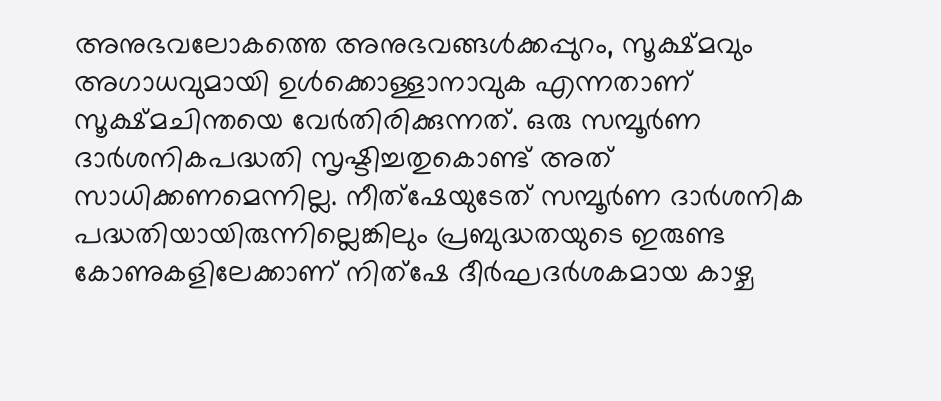അനുഭവലോകത്തെ അനുഭവങ്ങൾക്കപ്പുറം, സൂക്ഷ്മവും അഗാധവുമായി ഉൾക്കൊള്ളാനാവുക എന്നതാണ് സൂക്ഷ്മചിന്തയെ വേർതിരിക്കുന്നത്. ഒരു സമ്പൂർണ ദാർശനികപദ്ധതി സൃഷ്ടിച്ചതുകൊണ്ട് അത് സാധിക്കണമെന്നില്ല. നീത്ഷേയുടേത് സമ്പൂർണ ദാർശനിക പദ്ധതിയായിരുന്നില്ലെങ്കിലും പ്രബുദ്ധതയുടെ ഇരുണ്ട കോണുകളിലേക്കാണ് നിത്ഷേ ദീർഘദർശകമായ കാഴ്ച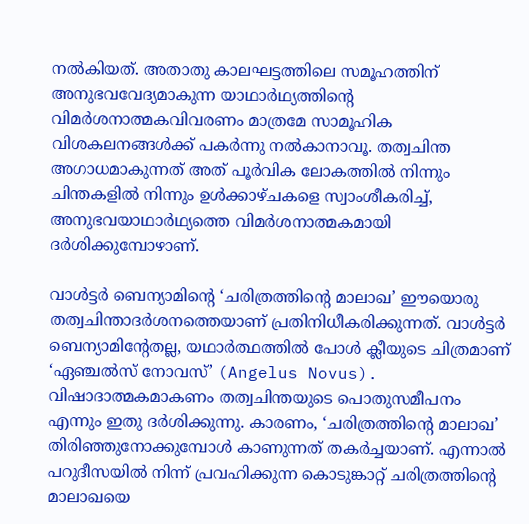നൽകിയത്. അതാതു കാലഘട്ടത്തിലെ സമൂഹത്തിന് അനുഭവവേദ്യമാകുന്ന യാഥാർഥ്യത്തിന്റെ വിമർശനാത്മകവിവരണം മാത്രമേ സാമൂഹിക വിശകലനങ്ങൾക്ക് പകർന്നു നൽകാനാവൂ. തത്വചിന്ത അഗാധമാകുന്നത് അത് പൂർവിക ലോകത്തിൽ നിന്നും ചിന്തകളിൽ നിന്നും ഉൾക്കാഴ്ചകളെ സ്വാംശീകരിച്ച്, അനുഭവയാഥാർഥ്യത്തെ വിമർശനാത്മകമായി ദർശിക്കുമ്പോഴാണ്.

വാൾട്ടർ ബെന്യാമിന്റെ ‘ചരിത്രത്തിന്റെ മാലാഖ’ ഈയൊരു തത്വചിന്താദർശനത്തെയാണ് പ്രതിനിധീകരിക്കുന്നത്. വാൾട്ടർ ബെന്യാമിന്റേതല്ല, യഥാർത്ഥത്തിൽ പോൾ ക്ലീയുടെ ചിത്രമാണ് ‘ഏഞ്ചൽസ് നോവസ്‌’ (Angelus Novus). വിഷാദാത്മകമാകണം തത്വചിന്തയുടെ പൊതുസമീപനം എന്നും ഇതു ദർശിക്കുന്നു. കാരണം, ‘ചരിത്രത്തിന്റെ മാലാഖ’ തിരിഞ്ഞുനോക്കുമ്പോൾ കാണുന്നത് തകർച്ചയാണ്. എന്നാൽ പറുദീസയിൽ നിന്ന് പ്രവഹിക്കുന്ന കൊടുങ്കാറ്റ് ചരിത്രത്തിന്റെ മാലാഖയെ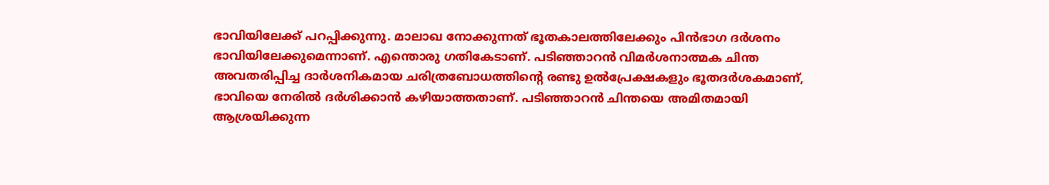ഭാവിയിലേക്ക് പറപ്പിക്കുന്നു. മാലാഖ നോക്കുന്നത് ഭൂതകാലത്തിലേക്കും പിൻഭാഗ ദർശനം ഭാവിയിലേക്കുമെന്നാണ്. എന്തൊരു ഗതികേടാണ്. പടിഞ്ഞാറൻ വിമർശനാത്മക ചിന്ത അവതരിപ്പിച്ച ദാർശനികമായ ചരിത്രബോധത്തിന്റെ രണ്ടു ഉൽപ്രേക്ഷകളും ഭൂതദർശകമാണ്, ഭാവിയെ നേരിൽ ദർശിക്കാൻ കഴിയാത്തതാണ്. പടിഞ്ഞാറൻ ചിന്തയെ അമിതമായി ആശ്രയിക്കുന്ന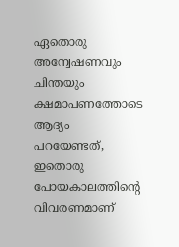ഏതൊരു അന്വേഷണവും ചിന്തയും ക്ഷമാപണത്തോടെ ആദ്യം പറയേണ്ടത്, ഇതൊരു പോയകാലത്തിന്റെ വിവരണമാണ്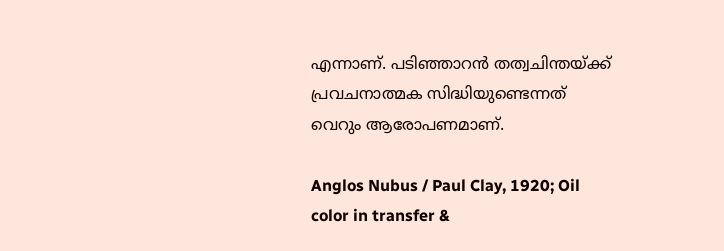എന്നാണ്. പടിഞ്ഞാറൻ തത്വചിന്തയ്ക്ക് പ്രവചനാത്മക സിദ്ധിയുണ്ടെന്നത് വെറും ആരോപണമാണ്.

Anglos Nubus / Paul Clay, 1920; Oil color in transfer &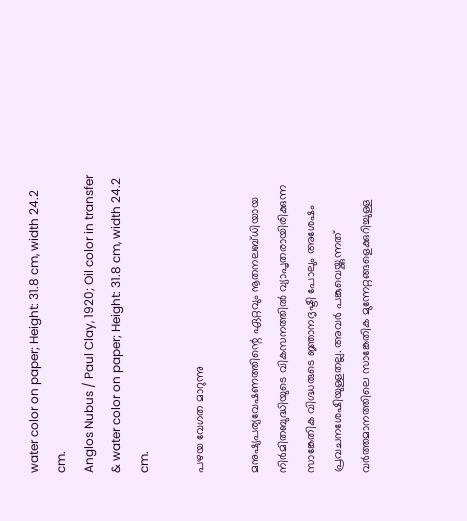water color on paper; Height: 31.8 cm, width 24.2 cm.
Anglos Nubus / Paul Clay, 1920; Oil color in transfer & water color on paper; Height: 31.8 cm, width 24.2 cm.

പഴയ വേഗത മാറുന്നു

മനുഷ്യപര്യവേഷണത്തിന്റെ ഏറ്റവും നൂതനലബ്ധിയായ നിർമിതബുദ്ധിയുടെ വികസനത്തിൽ വ്യാപൃതരായിരിക്കുന്ന സാങ്കേതിക വിഗ്ദ്ധരുടെ ജ്ഞാനദൃഷ്ടി പോലും അശേഷം പ്രവചനശേഷിയുള്ളതല്ല. അവർ പങ്കുവെയ്ക്കുന്നത് വർത്തമാനത്തിലെ സാങ്കേതിക മുന്നേറ്റങ്ങളെക്കുറിച്ചുള്ള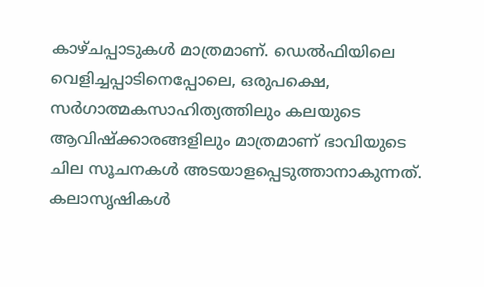കാഴ്ചപ്പാടുകൾ മാത്രമാണ്. ഡെൽഫിയിലെ വെളിച്ചപ്പാടിനെപ്പോലെ, ഒരുപക്ഷെ, സർഗാത്മകസാഹിത്യത്തിലും കലയുടെ ആവിഷ്ക്കാരങ്ങളിലും മാത്രമാണ് ഭാവിയുടെ ചില സൂചനകൾ അടയാളപ്പെടുത്താനാകുന്നത്. കലാസൃഷികൾ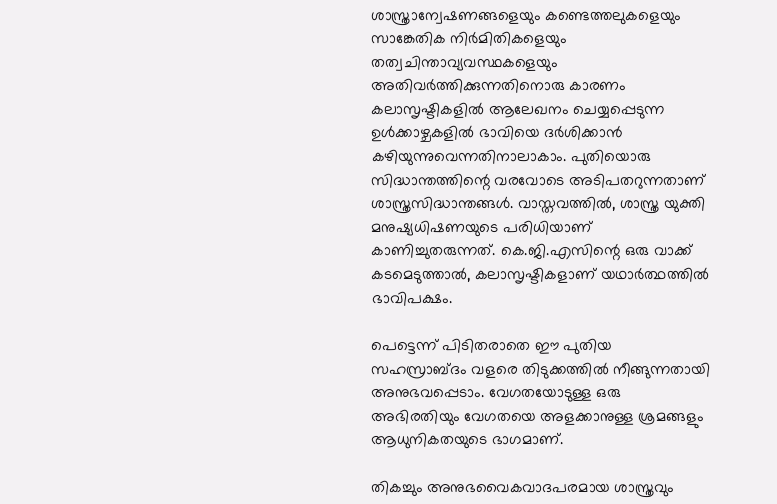ശാസ്ത്രാന്വേഷണങ്ങളെയും കണ്ടെത്തലുകളെയും സാങ്കേതിക നിർമിതികളെയും തത്വചിന്താവ്യവസ്ഥകളെയും അതിവർത്തിക്കുന്നതിനൊരു കാരണം കലാസൃഷ്ടികളിൽ ആലേഖനം ചെയ്യപ്പെടുന്ന ഉൾക്കാഴ്ചകളിൽ ഭാവിയെ ദർശിക്കാൻ കഴിയുന്നുവെന്നതിനാലാകാം. പുതിയൊരു സിദ്ധാന്തത്തിന്റെ വരവോടെ അടിപതറുന്നതാണ് ശാസ്ത്രസിദ്ധാന്തങ്ങൾ. വാസ്തവത്തിൽ, ശാസ്ത്ര യുക്തി മനുഷ്യധിഷണയുടെ പരിധിയാണ് കാണിച്ചുതരുന്നത്. കെ.ജി.എസിന്റെ ഒരു വാക്ക് കടമെടുത്താൽ, കലാസൃഷ്ടികളാണ് യഥാർത്ഥത്തിൽ ഭാവിപക്ഷം.

പെട്ടെന്ന് പിടിതരാതെ ഈ പുതിയ സഹസ്രാബ്ദം വളരെ തിടുക്കത്തിൽ നീങ്ങുന്നതായി അനുഭവപ്പെടാം. വേഗതയോടുള്ള ഒരു അഭിരതിയും വേഗതയെ അളക്കാനുള്ള ശ്രമങ്ങളും ആധുനികതയുടെ ഭാഗമാണ്.

തികച്ചും അനുഭവൈകവാദപരമായ ശാസ്ത്രവും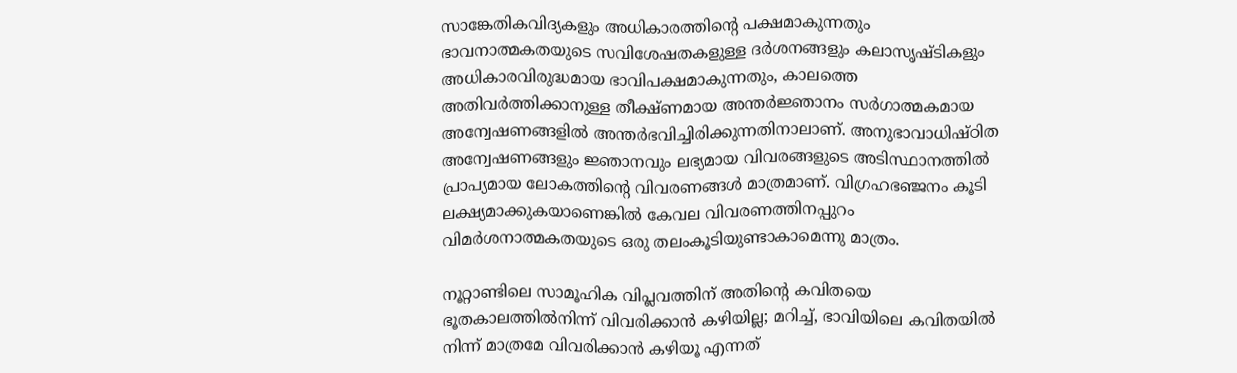സാങ്കേതികവിദ്യകളും അധികാരത്തിന്റെ പക്ഷമാകുന്നതും ഭാവനാത്മകതയുടെ സവിശേഷതകളുള്ള ദർശനങ്ങളും കലാസൃഷ്ടികളും അധികാരവിരുദ്ധമായ ഭാവിപക്ഷമാകുന്നതും, കാലത്തെ അതിവർത്തിക്കാനുള്ള തീക്ഷ്ണമായ അന്തർജ്ഞാനം സർഗാത്മകമായ അന്വേഷണങ്ങളിൽ അന്തർഭവിച്ചിരിക്കുന്നതിനാലാണ്. അനുഭാവാധിഷ്ഠിത അന്വേഷണങ്ങളും ജ്ഞാനവും ലഭ്യമായ വിവരങ്ങളുടെ അടിസ്ഥാനത്തിൽ പ്രാപ്യമായ ലോകത്തിന്റെ വിവരണങ്ങൾ മാത്രമാണ്. വിഗ്രഹഭഞ്ജനം കൂടി ലക്ഷ്യമാക്കുകയാണെങ്കിൽ കേവല വിവരണത്തിനപ്പുറം വിമർശനാത്മകതയുടെ ഒരു തലംകൂടിയുണ്ടാകാമെന്നു മാത്രം.

നൂറ്റാണ്ടിലെ സാമൂഹിക വിപ്ലവത്തിന് അതിന്റെ കവിതയെ ഭൂതകാലത്തിൽനിന്ന് വിവരിക്കാൻ കഴിയില്ല; മറിച്ച്, ഭാവിയിലെ കവിതയിൽ നിന്ന് മാത്രമേ വിവരിക്കാൻ കഴിയൂ എന്നത്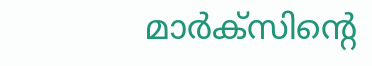മാർക്സിന്റെ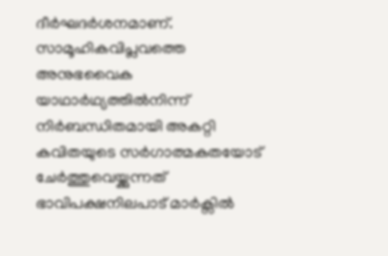ദീർഘദർശനമാണ്. സാമൂഹികവിപ്ലവത്തെ അനുഭവൈക യാഥാർഥ്യത്തിൽനിന്ന് നിർബന്ധിതമായി അകറ്റി കവിതയുടെ സർഗാത്മകതയോട് ചേർത്തുവെയ്ക്കുന്നത് ഭാവിപക്ഷനിലപാട് മാർക്സിൽ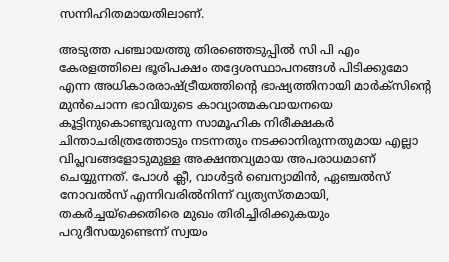സന്നിഹിതമായതിലാണ്.

അടുത്ത പഞ്ചായത്തു തിരഞ്ഞെടുപ്പിൽ സി പി എം കേരളത്തിലെ ഭൂരിപക്ഷം തദ്ദേശസ്ഥാപനങ്ങൾ പിടിക്കുമോ എന്ന അധികാരരാഷ്ട്രീയത്തിന്റെ ഭാഷ്യത്തിനായി മാർക്സിന്റെ മുൻചൊന്ന ഭാവിയുടെ കാവ്യാത്മകവായനയെ കൂട്ടിനുകൊണ്ടുവരുന്ന സാമൂഹിക നിരീക്ഷകർ ചിന്താചരിത്രത്തോടും നടന്നതും നടക്കാനിരുന്നതുമായ എല്ലാ വിപ്ലവങ്ങളോടുമുള്ള അക്ഷന്തവ്യമായ അപരാധമാണ് ചെയ്യുന്നത്. പോൾ ക്ലീ, വാൾട്ടർ ബെന്യാമിൻ, ഏഞ്ചൽസ് നോവൽസ് എന്നിവരിൽനിന്ന് വ്യത്യസ്തമായി, തകർച്ചയ്‌ക്കെതിരെ മുഖം തിരിച്ചിരിക്കുകയും പറുദീസയുണ്ടെന്ന് സ്വയം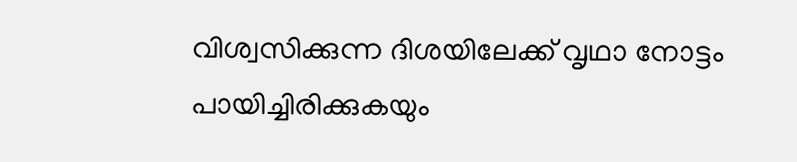വിശ്വസിക്കുന്ന ദിശയിലേക്ക് വൃഥാ നോട്ടം പായിച്ചിരിക്കുകയും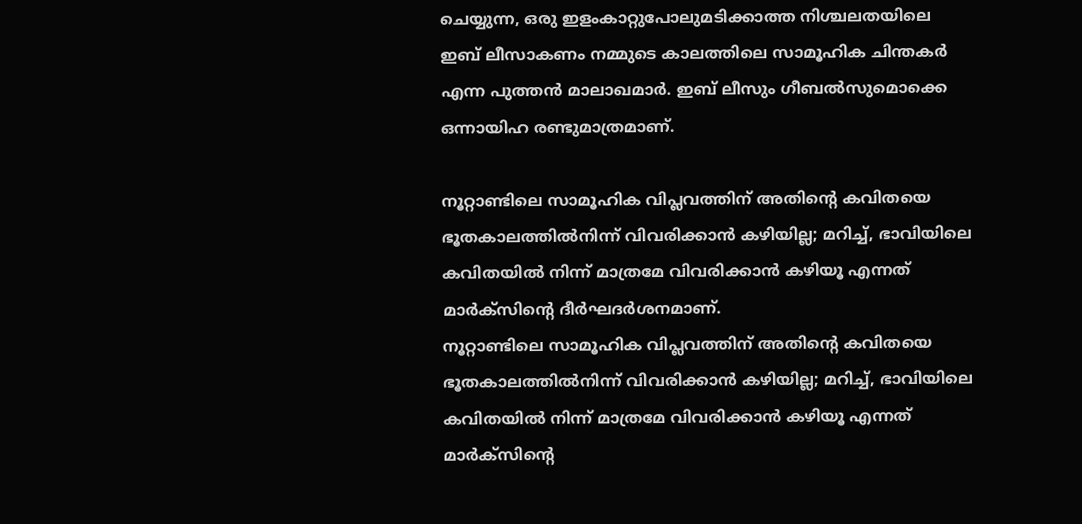ചെയ്യുന്ന, ഒരു ഇളംകാറ്റുപോലുമടിക്കാത്ത നിശ്ചലതയിലെ ഇബ് ലീസാകണം നമ്മുടെ കാലത്തിലെ സാമൂഹിക ചിന്തകർ എന്ന പുത്തൻ മാലാഖമാർ. ഇബ് ലീസും ഗീബൽസുമൊക്കെ ഒന്നായിഹ രണ്ടുമാത്രമാണ്.

നൂറ്റാണ്ടിലെ സാമൂഹിക വിപ്ലവത്തിന് അതിന്റെ കവിതയെ ഭൂതകാലത്തിൽനിന്ന് വിവരിക്കാൻ കഴിയില്ല; മറിച്ച്, ഭാവിയിലെ കവിതയിൽ നിന്ന് മാത്രമേ വിവരിക്കാൻ കഴിയൂ എന്നത് മാർക്സിന്റെ ദീർഘദർശനമാണ്.
നൂറ്റാണ്ടിലെ സാമൂഹിക വിപ്ലവത്തിന് അതിന്റെ കവിതയെ ഭൂതകാലത്തിൽനിന്ന് വിവരിക്കാൻ കഴിയില്ല; മറിച്ച്, ഭാവിയിലെ കവിതയിൽ നിന്ന് മാത്രമേ വിവരിക്കാൻ കഴിയൂ എന്നത് മാർക്സിന്റെ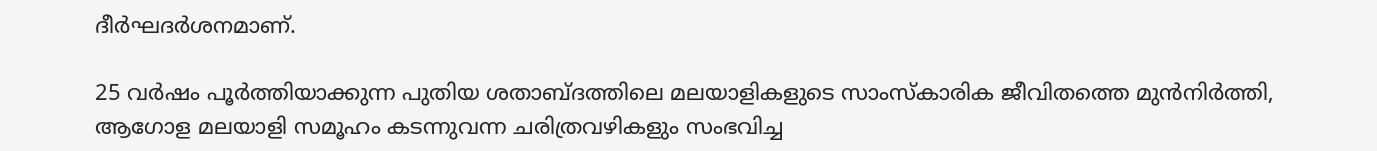ദീർഘദർശനമാണ്.

25 വർഷം പൂർത്തിയാക്കുന്ന പുതിയ ശതാബ്ദത്തിലെ മലയാളികളുടെ സാംസ്കാരിക ജീവിതത്തെ മുൻനിർത്തി, ആഗോള മലയാളി സമൂഹം കടന്നുവന്ന ചരിത്രവഴികളും സംഭവിച്ച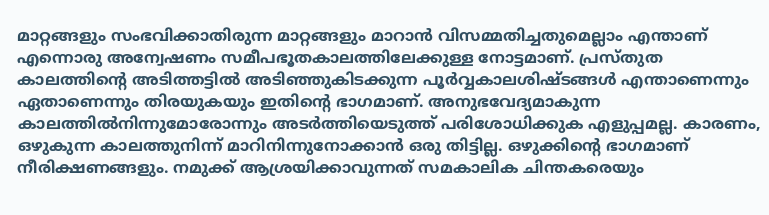മാറ്റങ്ങളും സംഭവിക്കാതിരുന്ന മാറ്റങ്ങളും മാറാൻ വിസമ്മതിച്ചതുമെല്ലാം എന്താണ് എന്നൊരു അന്വേഷണം സമീപഭൂതകാലത്തിലേക്കുള്ള നോട്ടമാണ്. പ്രസ്തുത കാലത്തിന്റെ അടിത്തട്ടിൽ അടിഞ്ഞുകിടക്കുന്ന പൂർവ്വകാലശിഷ്ടങ്ങൾ എന്താണെന്നും ഏതാണെന്നും തിരയുകയും ഇതിന്റെ ഭാഗമാണ്. അനുഭവേദ്യമാകുന്ന കാലത്തിൽനിന്നുമോരോന്നും അടർത്തിയെടുത്ത് പരിശോധിക്കുക എളുപ്പമല്ല. കാരണം, ഒഴുകുന്ന കാലത്തുനിന്ന് മാറിനിന്നുനോക്കാൻ ഒരു തിട്ടില്ല. ഒഴുക്കിന്റെ ഭാഗമാണ് നീരിക്ഷണങ്ങളും. നമുക്ക് ആശ്രയിക്കാവുന്നത് സമകാലിക ചിന്തകരെയും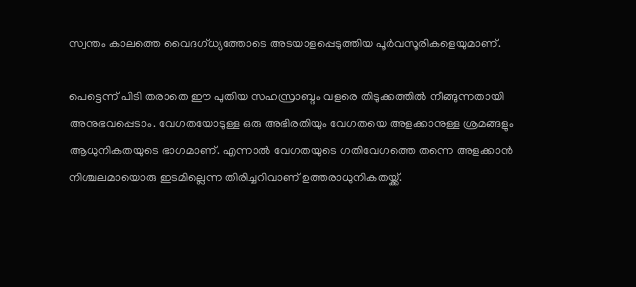സ്വന്തം കാലത്തെ വൈദഗ്‌ധ്യത്തോടെ അടയാളപ്പെടുത്തിയ പൂർവസൂരികളെയുമാണ്.

പെട്ടെന്ന് പിടി തരാതെ ഈ പുതിയ സഹസ്രാബ്ദം വളരെ തിടുക്കത്തിൽ നീങ്ങുന്നതായി അനുഭവപ്പെടാം. വേഗതയോടുള്ള ഒരു അഭിരതിയും വേഗതയെ അളക്കാനുള്ള ശ്രമങ്ങളും ആധുനികതയുടെ ഭാഗമാണ്. എന്നാൽ വേഗതയുടെ ഗതിവേഗത്തെ തന്നെ അളക്കാൻ നിശ്ചലമായൊരു ഇടമില്ലെന്ന തിരിച്ചറിവാണ് ഉത്തരാധുനികതയ്ക്ക്.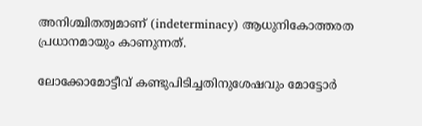അനിശ്ചിതത്വമാണ് (indeterminacy) ആധുനികോത്തരത പ്രധാനമായും കാണുന്നത്.

ലോക്കോമോട്ടീവ് കണ്ടുപിടിച്ചതിനുശേഷവും മോട്ടോർ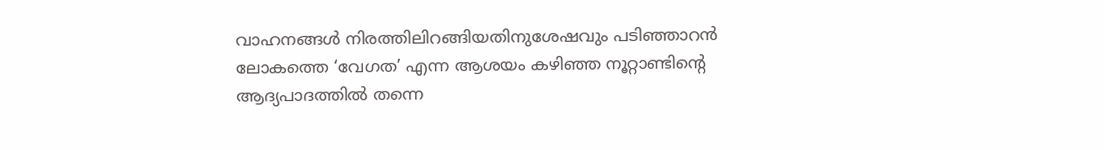വാഹനങ്ങൾ നിരത്തിലിറങ്ങിയതിനുശേഷവും പടിഞ്ഞാറൻ ലോകത്തെ ‘വേഗത’ എന്ന ആശയം കഴിഞ്ഞ നൂറ്റാണ്ടിന്റെ ആദ്യപാദത്തിൽ തന്നെ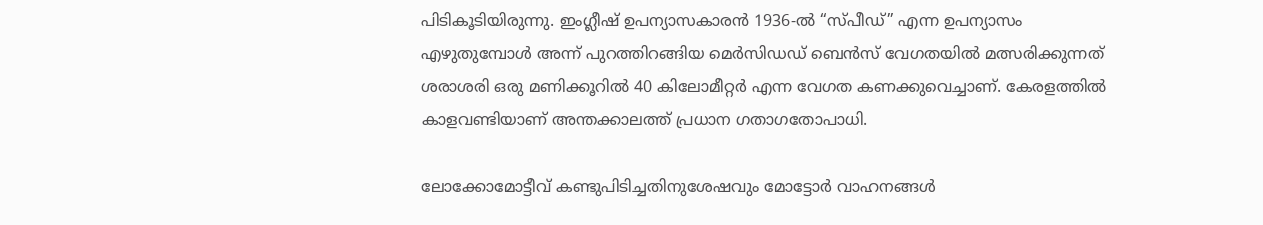പിടികൂടിയിരുന്നു. ഇംഗ്ലീഷ് ഉപന്യാസകാരൻ 1936-ൽ “സ്പീഡ്” എന്ന ഉപന്യാസം എഴുതുമ്പോൾ അന്ന് പുറത്തിറങ്ങിയ മെർസിഡഡ് ബെൻസ് വേഗതയിൽ മത്സരിക്കുന്നത് ശരാശരി ഒരു മണിക്കൂറിൽ 40 കിലോമീറ്റർ എന്ന വേഗത കണക്കുവെച്ചാണ്. കേരളത്തിൽ കാളവണ്ടിയാണ് അന്തക്കാലത്ത് പ്രധാന ഗതാഗതോപാധി.

ലോക്കോമോട്ടീവ് കണ്ടുപിടിച്ചതിനുശേഷവും മോട്ടോർ വാഹനങ്ങൾ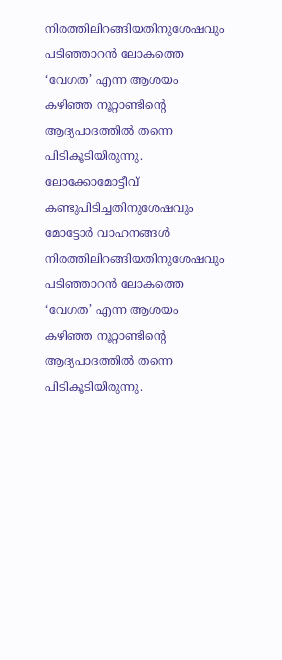നിരത്തിലിറങ്ങിയതിനുശേഷവും പടിഞ്ഞാറൻ ലോകത്തെ ‘വേഗത’ എന്ന ആശയം കഴിഞ്ഞ നൂറ്റാണ്ടിന്റെ ആദ്യപാദത്തിൽ തന്നെ പിടികൂടിയിരുന്നു.
ലോക്കോമോട്ടീവ് കണ്ടുപിടിച്ചതിനുശേഷവും മോട്ടോർ വാഹനങ്ങൾ നിരത്തിലിറങ്ങിയതിനുശേഷവും പടിഞ്ഞാറൻ ലോകത്തെ ‘വേഗത’ എന്ന ആശയം കഴിഞ്ഞ നൂറ്റാണ്ടിന്റെ ആദ്യപാദത്തിൽ തന്നെ പിടികൂടിയിരുന്നു.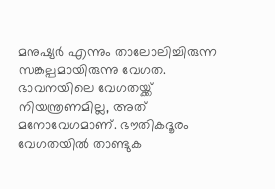മനുഷ്യർ എന്നും താലോലിച്ചിരുന്ന സങ്കല്പമായിരുന്നു വേഗത. ഭാവനയിലെ വേഗതയ്ക്ക് നിയന്ത്രണമില്ല, അത് മനോവേഗമാണ്. ഭൗതികദൂരം വേഗതയിൽ താണ്ടുക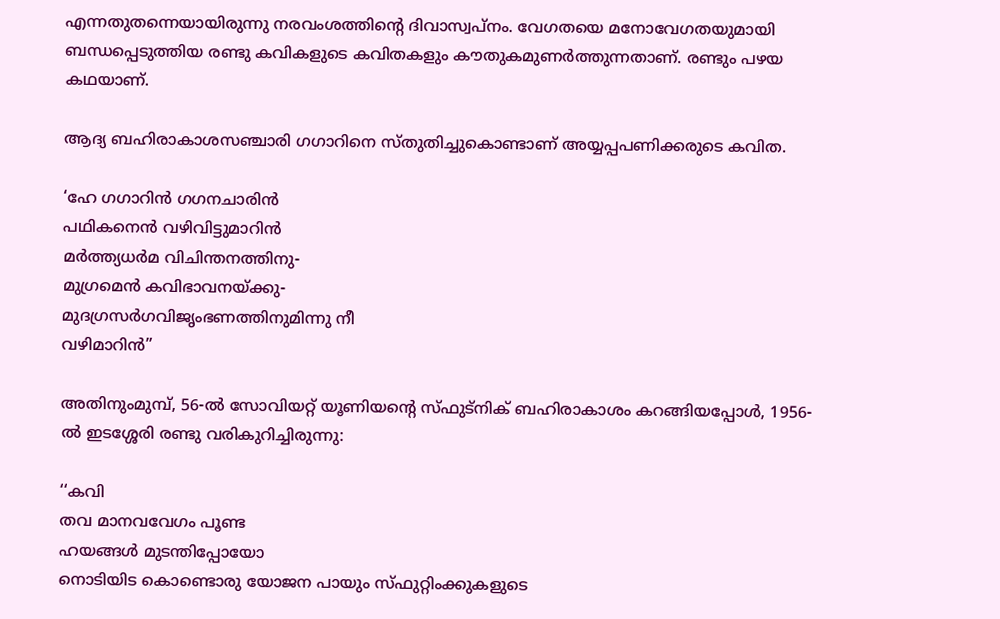എന്നതുതന്നെയായിരുന്നു നരവംശത്തിന്റെ ദിവാസ്വപ്‌നം. വേഗതയെ മനോവേഗതയുമായി ബന്ധപ്പെടുത്തിയ രണ്ടു കവികളുടെ കവിതകളും കൗതുകമുണർത്തുന്നതാണ്. രണ്ടും പഴയ കഥയാണ്.

ആദ്യ ബഹിരാകാശസഞ്ചാരി ഗഗാറിനെ സ്തുതിച്ചുകൊണ്ടാണ് അയ്യപ്പപണിക്കരുടെ കവിത.

‘ഹേ ഗഗാറിൻ ഗഗനചാരിൻ
പഥികനെൻ വഴിവിട്ടുമാറിൻ
മർത്ത്യധർമ വിചിന്തനത്തിനു-
മുഗ്രമെൻ കവിഭാവനയ്ക്കു-
മുദഗ്രസർഗവിജൃംഭണത്തിനുമിന്നു നീ
വഴിമാറിൻ”

അതിനുംമുമ്പ്, 56-ൽ സോവിയറ്റ് യൂണിയന്റെ സ്ഫുട്നിക് ബഹിരാകാശം കറങ്ങിയപ്പോൾ, 1956-ൽ ഇടശ്ശേരി രണ്ടു വരികുറിച്ചിരുന്നു:

‘‘കവി
തവ മാനവവേഗം പൂണ്ട
ഹയങ്ങൾ മുടന്തിപ്പോയോ
നൊടിയിട കൊണ്ടൊരു യോജന പായും സ്ഫുറ്റിംക്കുകളുടെ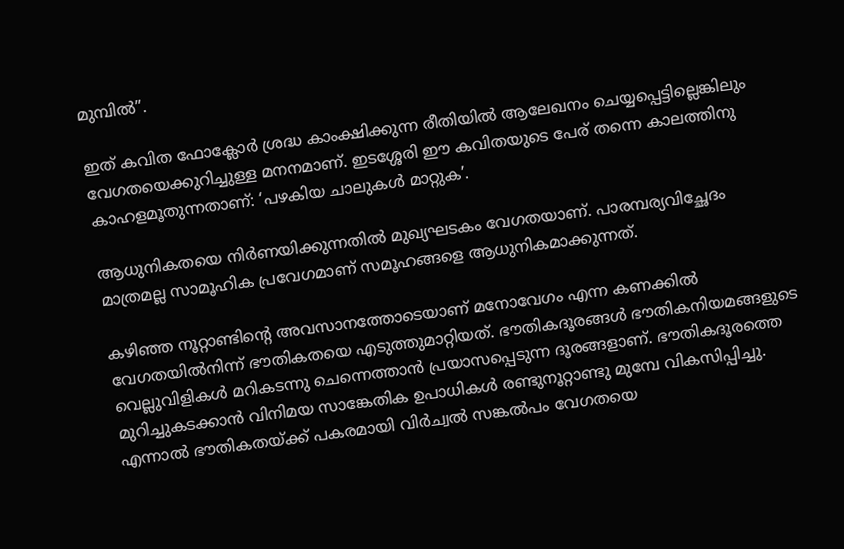മുമ്പിൽ”.

ഇത് കവിത ഫോക്ലോർ ശ്രദ്ധ കാംക്ഷിക്കുന്ന രീതിയിൽ ആലേഖനം ചെയ്യപ്പെട്ടില്ലെങ്കിലും വേഗതയെക്കുറിച്ചുള്ള മനനമാണ്. ഇടശ്ശേരി ഈ കവിതയുടെ പേര് തന്നെ കാലത്തിനു കാഹളമൂതുന്നതാണ്: ‘പഴകിയ ചാലുകൾ മാറ്റുക’.

ആധുനികതയെ നിർണയിക്കുന്നതിൽ മുഖ്യഘടകം വേഗതയാണ്. പാരമ്പര്യവിച്ഛേദം മാത്രമല്ല സാമൂഹിക പ്രവേഗമാണ് സമൂഹങ്ങളെ ആധുനികമാക്കുന്നത്.

കഴിഞ്ഞ നൂറ്റാണ്ടിന്റെ അവസാനത്തോടെയാണ് മനോവേഗം എന്ന കണക്കിൽ വേഗതയിൽനിന്ന് ഭൗതികതയെ എടുത്തുമാറ്റിയത്. ഭൗതികദൂരങ്ങൾ ഭൗതികനിയമങ്ങളുടെ വെല്ലുവിളികൾ മറികടന്നു ചെന്നെത്താൻ പ്രയാസപ്പെടുന്ന ദൂരങ്ങളാണ്. ഭൗതികദൂരത്തെ മുറിച്ചുകടക്കാൻ വിനിമയ സാങ്കേതിക ഉപാധികൾ രണ്ടുനൂറ്റാണ്ടു മുമ്പേ വികസിപ്പിച്ചു. എന്നാൽ ഭൗതികതയ്ക്ക് പകരമായി വിർച്വൽ സങ്കൽപം വേഗതയെ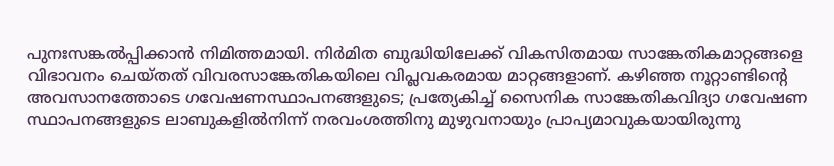പുനഃസങ്കൽപ്പിക്കാൻ നിമിത്തമായി. നിർമിത ബുദ്ധിയിലേക്ക് വികസിതമായ സാങ്കേതികമാറ്റങ്ങളെ വിഭാവനം ചെയ്തത് വിവരസാങ്കേതികയിലെ വിപ്ലവകരമായ മാറ്റങ്ങളാണ്. കഴിഞ്ഞ നൂറ്റാണ്ടിന്റെ അവസാനത്തോടെ ഗവേഷണസ്ഥാപനങ്ങളുടെ; പ്രത്യേകിച്ച് സൈനിക സാങ്കേതികവിദ്യാ ഗവേഷണ സ്ഥാപനങ്ങളുടെ ലാബുകളിൽനിന്ന് നരവംശത്തിനു മുഴുവനായും പ്രാപ്യമാവുകയായിരുന്നു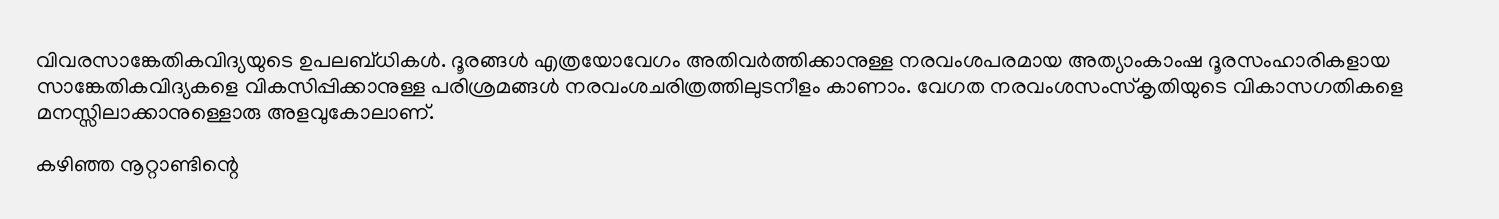വിവരസാങ്കേതികവിദ്യയുടെ ഉപലബ്ധികൾ. ദൂരങ്ങൾ എത്രയോവേഗം അതിവർത്തിക്കാനുള്ള നരവംശപരമായ അത്യാംകാംഷ ദൂരസംഹാരികളായ സാങ്കേതികവിദ്യകളെ വികസിപ്പിക്കാനുള്ള പരിശ്രമങ്ങൾ നരവംശചരിത്രത്തിലുടനീളം കാണാം. വേഗത നരവംശസംസ്കൃതിയുടെ വികാസഗതികളെ മനസ്സിലാക്കാനുള്ളൊരു അളവുകോലാണ്.

കഴിഞ്ഞ നൂറ്റാണ്ടിന്റെ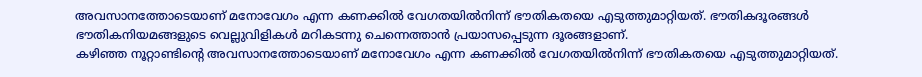അവസാനത്തോടെയാണ് മനോവേഗം എന്ന കണക്കിൽ വേഗതയിൽനിന്ന് ഭൗതികതയെ എടുത്തുമാറ്റിയത്. ഭൗതികദൂരങ്ങൾ ഭൗതികനിയമങ്ങളുടെ വെല്ലുവിളികൾ മറികടന്നു ചെന്നെത്താൻ പ്രയാസപ്പെടുന്ന ദൂരങ്ങളാണ്.
കഴിഞ്ഞ നൂറ്റാണ്ടിന്റെ അവസാനത്തോടെയാണ് മനോവേഗം എന്ന കണക്കിൽ വേഗതയിൽനിന്ന് ഭൗതികതയെ എടുത്തുമാറ്റിയത്.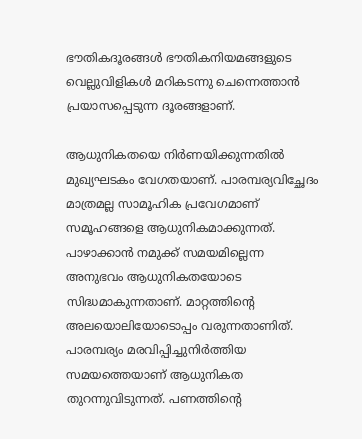ഭൗതികദൂരങ്ങൾ ഭൗതികനിയമങ്ങളുടെ വെല്ലുവിളികൾ മറികടന്നു ചെന്നെത്താൻ പ്രയാസപ്പെടുന്ന ദൂരങ്ങളാണ്.

ആധുനികതയെ നിർണയിക്കുന്നതിൽ മുഖ്യഘടകം വേഗതയാണ്. പാരമ്പര്യവിച്ഛേദം മാത്രമല്ല സാമൂഹിക പ്രവേഗമാണ് സമൂഹങ്ങളെ ആധുനികമാക്കുന്നത്. പാഴാക്കാൻ നമുക്ക് സമയമില്ലെന്ന അനുഭവം ആധുനികതയോടെ സിദ്ധമാകുന്നതാണ്. മാറ്റത്തിന്റെ അലയൊലിയോടൊപ്പം വരുന്നതാണിത്. പാരമ്പര്യം മരവിപ്പിച്ചുനിർത്തിയ സമയത്തെയാണ് ആധുനികത തുറന്നുവിടുന്നത്. പണത്തിന്റെ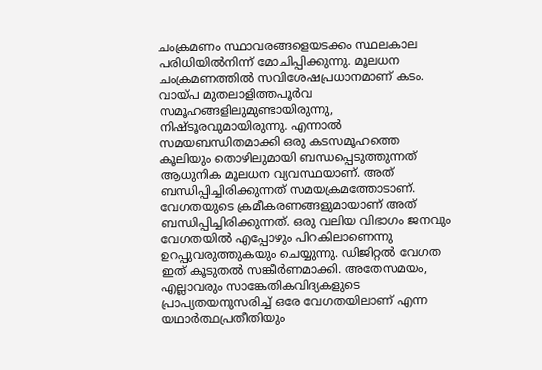ചംക്രമണം സ്ഥാവരങ്ങളെയടക്കം സ്ഥലകാല പരിധിയിൽനിന്ന് മോചിപ്പിക്കുന്നു. മൂലധന ചംക്രമണത്തിൽ സവിശേഷപ്രധാനമാണ് കടം. വായ്പ മുതലാളിത്തപൂർവ സമൂഹങ്ങളിലുമുണ്ടായിരുന്നു, നിഷ്ടൂരവുമായിരുന്നു. എന്നാൽ സമയബന്ധിതമാക്കി ഒരു കടസമൂഹത്തെ കൂലിയും തൊഴിലുമായി ബന്ധപ്പെടുത്തുന്നത് ആധുനിക മൂലധന വ്യവസ്ഥയാണ്. അത് ബന്ധിപ്പിച്ചിരിക്കുന്നത് സമയക്രമത്തോടാണ്. വേഗതയുടെ ക്രമീകരണങ്ങളുമായാണ് അത് ബന്ധിപ്പിച്ചിരിക്കുന്നത്. ഒരു വലിയ വിഭാഗം ജനവും വേഗതയിൽ എപ്പോഴും പിറകിലാണെന്നു ഉറപ്പുവരുത്തുകയും ചെയ്യുന്നു. ഡിജിറ്റൽ വേഗത ഇത് കൂടുതൽ സങ്കീർണമാക്കി. അതേസമയം, എല്ലാവരും സാങ്കേതികവിദ്യകളുടെ പ്രാപ്യതയനുസരിച്ച് ഒരേ വേഗതയിലാണ് എന്ന യഥാർത്ഥപ്രതീതിയും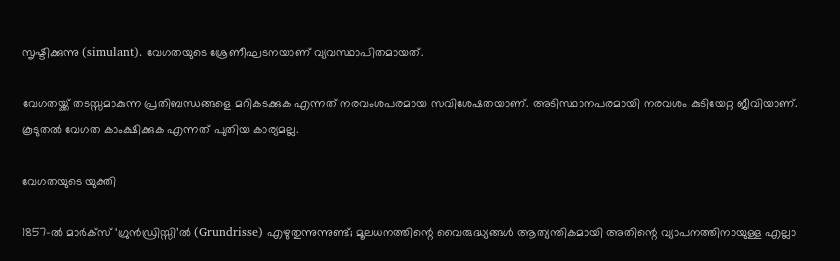സൃഷ്ടിക്കുന്നു (simulant). വേഗതയുടെ ശ്രേണീഘടനയാണ് വ്യവസ്ഥാപിതമായത്.

വേഗതയ്ക്ക് തടസ്സമാകുന്ന പ്രതിബന്ധങ്ങളെ മറികടക്കുക എന്നത് നരവംശപരമായ സവിശേഷതയാണ്. അടിസ്ഥാനപരമായി നരവശം കുടിയേറ്റ ജീവിയാണ്. കൂടുതൽ വേഗത കാംക്ഷിക്കുക എന്നത് പുതിയ കാര്യമല്ല.

വേഗതയുടെ യുക്തി

1857-ൽ മാർക്സ് ‘ഗ്രുൻഡ്രിസ്സി’ൽ (Grundrisse) എഴുതുന്നുന്നുണ്ട്; മൂലധനത്തിന്റെ വൈരുദ്ധ്യങ്ങൾ ആത്യന്തികമായി അതിന്റെ വ്യാപനത്തിനായുള്ള എല്ലാ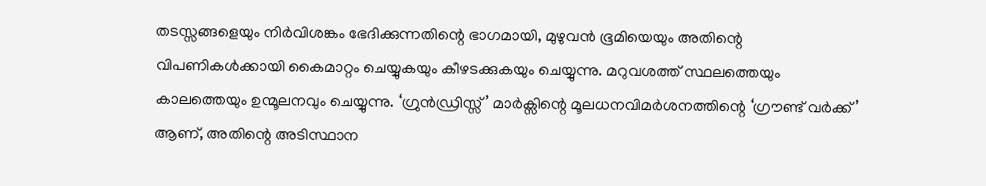തടസ്സങ്ങളെയും നിർവിശങ്കം ഭേദിക്കുന്നതിന്റെ ഭാഗമായി, മുഴുവൻ ഭൂമിയെയും അതിന്റെ വിപണികൾക്കായി കൈമാറ്റം ചെയ്യുകയും കീഴടക്കുകയും ചെയ്യുന്നു. മറുവശത്ത് സ്ഥലത്തെയും കാലത്തെയും ഉന്മൂലനവും ചെയ്യുന്നു. ‘ഗ്രുൻഡ്രിസ്സ്’ മാർക്സിന്റെ മൂലധനവിമർശനത്തിന്റെ ‘ഗ്രൗണ്ട് വർക്ക്’ ആണ്, അതിന്റെ അടിസ്ഥാന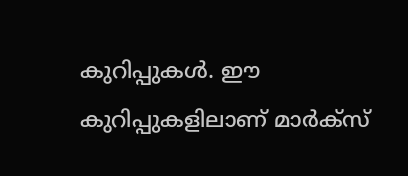കുറിപ്പുകൾ. ഈ കുറിപ്പുകളിലാണ് മാർക്സ്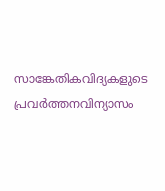സാങ്കേതികവിദ്യകളുടെ പ്രവർത്തനവിന്യാസം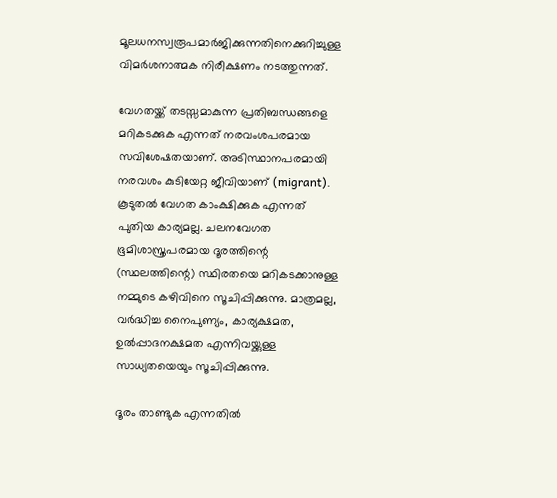മൂലധനസ്വരൂപമാർജിക്കുന്നതിനെക്കുറിച്ചുള്ള വിമർശനാത്മക നിരീക്ഷണം നടത്തുന്നത്.

വേഗതയ്ക്ക് തടസ്സമാകുന്ന പ്രതിബന്ധങ്ങളെ മറികടക്കുക എന്നത് നരവംശപരമായ സവിശേഷതയാണ്. അടിസ്ഥാനപരമായി നരവശം കുടിയേറ്റ ജീവിയാണ് (migrant). കൂടുതൽ വേഗത കാംക്ഷിക്കുക എന്നത് പുതിയ കാര്യമല്ല. ചലനവേഗത ഭൂമിശാസ്ത്രപരമായ ദൂരത്തിന്റെ (സ്ഥലത്തിന്റെ) സ്ഥിരതയെ മറികടക്കാനുള്ള നമ്മുടെ കഴിവിനെ സൂചിപ്പിക്കുന്നു. മാത്രമല്ല, വർദ്ധിച്ച നൈപുണ്യം, കാര്യക്ഷമത, ഉൽപ്പാദനക്ഷമത എന്നിവയ്ക്കുള്ള സാധ്യതയെയും സൂചിപ്പിക്കുന്നു.

ദൂരം താണ്ടുക എന്നതിൽ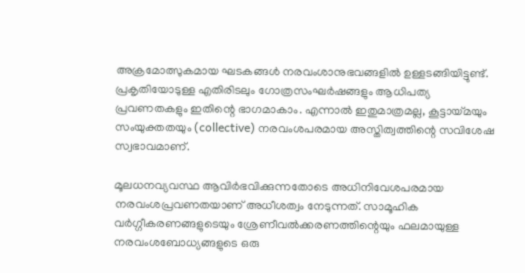അക്രമോത്സുകമായ ഘടകങ്ങൾ നരവംശാനുഭവങ്ങളിൽ ഉള്ളടങ്ങിയിട്ടുണ്ട്. പ്രകൃതിയോടുള്ള എതിരിടലും ഗോത്രസംഘർഷങ്ങളും ആധിപത്യ പ്രവണതകളും ഇതിന്റെ ഭാഗമാകാം. എന്നാൽ ഇതുമാത്രമല്ല, കൂട്ടായ്‌മയും സംയുക്തതയും (collective) നരവംശപരമായ അസ്തിത്വത്തിന്റെ സവിശേഷ സ്വഭാവമാണ്.

മൂലധനവ്യവസ്ഥ ആവിർഭവിക്കുന്നതോടെ അധിനിവേശപരമായ നരവംശപ്രവണതയാണ് അധീശത്വം നേടുന്നത്. സാമൂഹിക വർഗ്ഗീകരണങ്ങളുടെയും ശ്രേണീവൽക്കരണത്തിന്റെയും ഫലമായുള്ള നരവംശബോധ്യങ്ങളുടെ ഒരു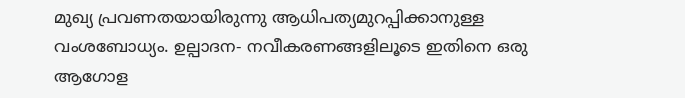മുഖ്യ പ്രവണതയായിരുന്നു ആധിപത്യമുറപ്പിക്കാനുള്ള വംശബോധ്യം. ഉല്പാദന- നവീകരണങ്ങളിലൂടെ ഇതിനെ ഒരു ആഗോള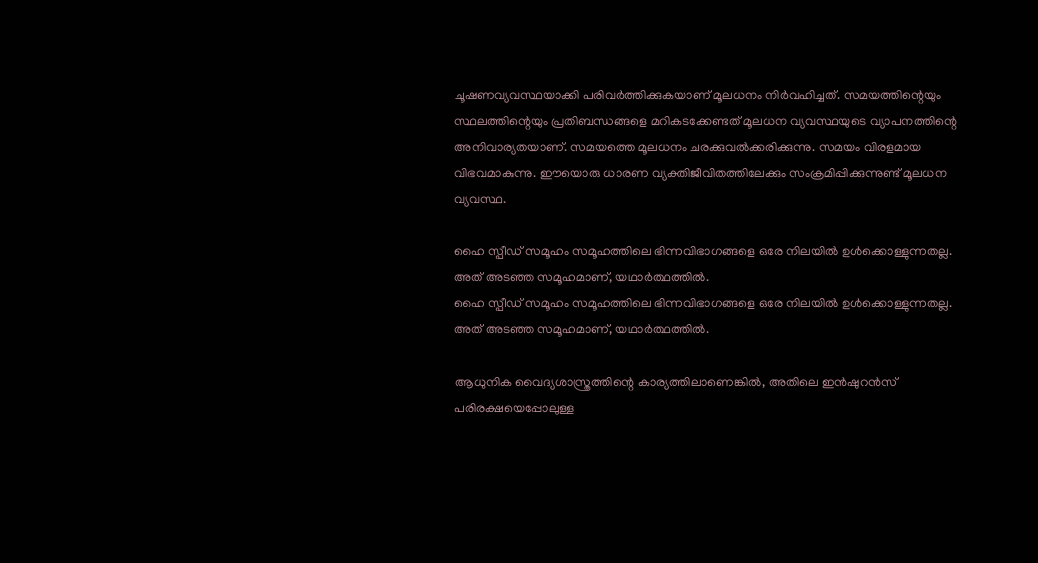ചൂഷണവ്യവസ്ഥയാക്കി പരിവർത്തിക്കുകയാണ് മൂലധനം നിർവഹിച്ചത്. സമയത്തിന്റെയും സ്ഥലത്തിന്റെയും പ്രതിബന്ധങ്ങളെ മറികടക്കേണ്ടത് മൂലധന വ്യവസ്ഥയുടെ വ്യാപനത്തിന്റെ അനിവാര്യതയാണ്. സമയത്തെ മൂലധനം ചരക്കുവൽക്കരിക്കുന്നു. സമയം വിരളമായ വിഭവമാകുന്നു. ഈയൊരു ധാരണ വ്യക്തിജീവിതത്തിലേക്കും സംക്രമിപ്പിക്കുന്നുണ്ട് മൂലധന വ്യവസ്ഥ.

ഹൈ സ്പീഡ് സമൂഹം സമൂഹത്തിലെ ഭിന്നവിഭാഗങ്ങളെ ഒരേ നിലയിൽ ഉൾക്കൊള്ളുന്നതല്ല. അത് അടഞ്ഞ സമൂഹമാണ്, യഥാർത്ഥത്തിൽ.
ഹൈ സ്പീഡ് സമൂഹം സമൂഹത്തിലെ ഭിന്നവിഭാഗങ്ങളെ ഒരേ നിലയിൽ ഉൾക്കൊള്ളുന്നതല്ല. അത് അടഞ്ഞ സമൂഹമാണ്, യഥാർത്ഥത്തിൽ.

ആധുനിക വൈദ്യശാസ്ത്രത്തിന്റെ കാര്യത്തിലാണെങ്കിൽ, അതിലെ ഇൻഷുറൻസ് പരിരക്ഷയെപ്പോലുള്ള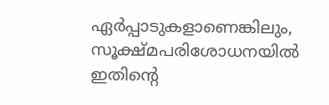ഏർപ്പാടുകളാണെങ്കിലും, സൂക്ഷ്മപരിശോധനയിൽ ഇതിന്റെ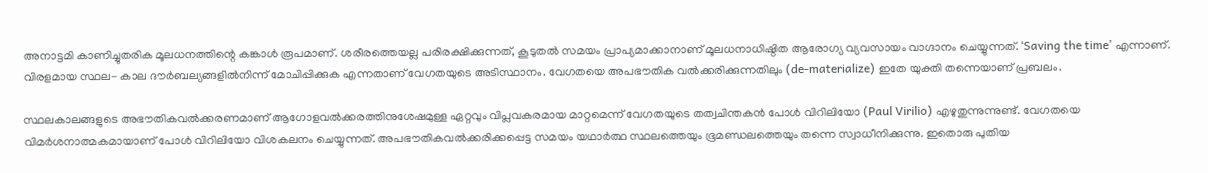അനാട്ടമി കാണിച്ചുതരിക മൂലധനത്തിന്റെ കങ്കാൾ രൂപമാണ്. ശരീരത്തെയല്ല പരിരക്ഷിക്കുന്നത്, കൂടുതൽ സമയം പ്രാപ്യമാക്കാനാണ് മൂലധനാധിഷ്ഠിത ആരോഗ്യ വ്യവസായം വാഗ്ദാനം ചെയ്യുന്നത്. ‘Saving the time’ എന്നാണ്. വിരളമായ സ്ഥല- കാല ദൗർബല്യങ്ങളിൽനിന്ന് മോചിപ്പിക്കുക എന്നതാണ് വേഗതയുടെ അടിസ്ഥാനം. വേഗതയെ അപഭൗതിക വൽക്കരിക്കുന്നതിലും (de-materialize) ഇതേ യുക്തി തന്നെയാണ് പ്രബലം.

സ്ഥലകാലങ്ങളുടെ അഭൗതികവൽക്കരണമാണ് ആഗോളവൽക്കരത്തിനുശേഷമുള്ള ഏറ്റവും വിപ്ലവകരമായ മാറ്റമെന്ന് വേഗതയുടെ തത്വചിന്തകൻ പോൾ വിറിലിയോ (Paul Virilio) എഴുതുന്നുന്നുണ്ട്. വേഗതയെ വിമർശനാത്മകമായാണ് പോൾ വിറിലിയോ വിശകലനം ചെയ്യുന്നത്. അപഭൗതികവൽക്കരിക്കപ്പെട്ട സമയം യഥാർത്ഥ സ്ഥലത്തെയും ഭൂമണ്ഡലത്തെയും തന്നെ സ്വാധീനിക്കുന്നു. ഇതൊരു പുതിയ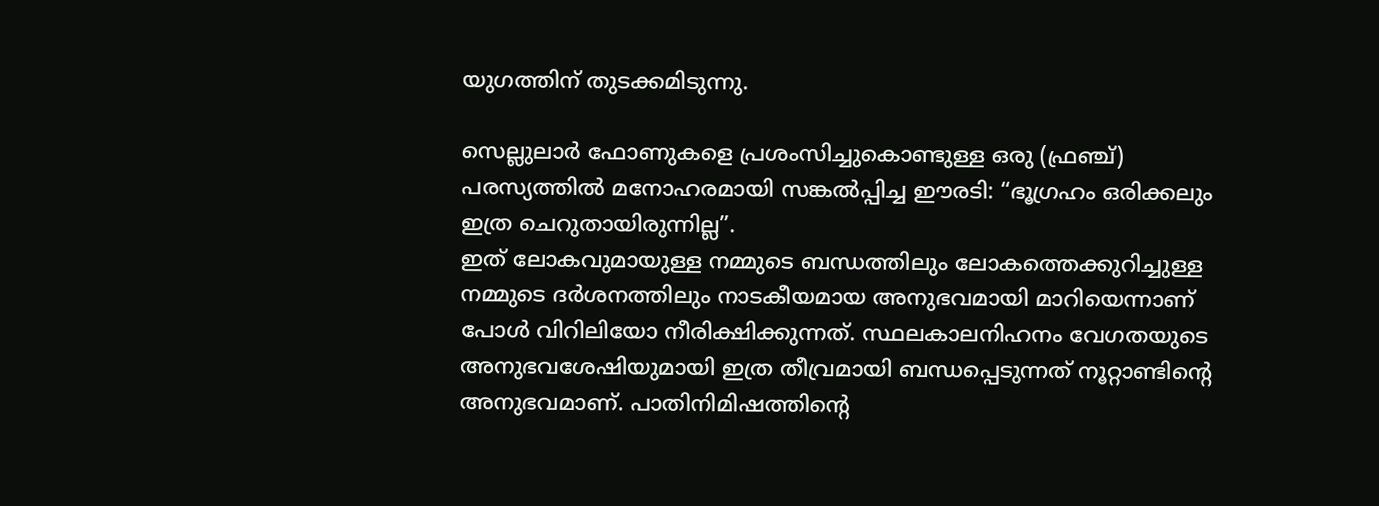യുഗത്തിന് തുടക്കമിടുന്നു.

സെല്ലുലാർ ഫോണുകളെ പ്രശംസിച്ചുകൊണ്ടുള്ള ഒരു (ഫ്രഞ്ച്) പരസ്യത്തിൽ മനോഹരമായി സങ്കൽപ്പിച്ച ഈരടി: “ഭൂഗ്രഹം ഒരിക്കലും ഇത്ര ചെറുതായിരുന്നില്ല”.
ഇത് ലോകവുമായുള്ള നമ്മുടെ ബന്ധത്തിലും ലോകത്തെക്കുറിച്ചുള്ള നമ്മുടെ ദർശനത്തിലും നാടകീയമായ അനുഭവമായി മാറിയെന്നാണ് പോൾ വിറിലിയോ നീരിക്ഷിക്കുന്നത്. സ്ഥലകാലനിഹനം വേഗതയുടെ അനുഭവശേഷിയുമായി ഇത്ര തീവ്രമായി ബന്ധപ്പെടുന്നത് നൂറ്റാണ്ടിന്റെ അനുഭവമാണ്. പാതിനിമിഷത്തിന്റെ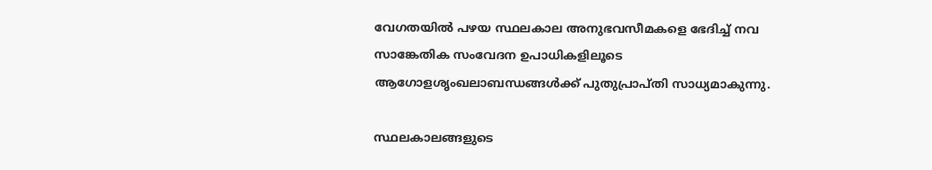വേഗതയിൽ പഴയ സ്ഥലകാല അനുഭവസീമകളെ ഭേദിച്ച് നവ സാങ്കേതിക സംവേദന ഉപാധികളിലൂടെ ആഗോളശൃംഖലാബന്ധങ്ങൾക്ക് പുതുപ്രാപ്തി സാധ്യമാകുന്നു.

സ്ഥലകാലങ്ങളുടെ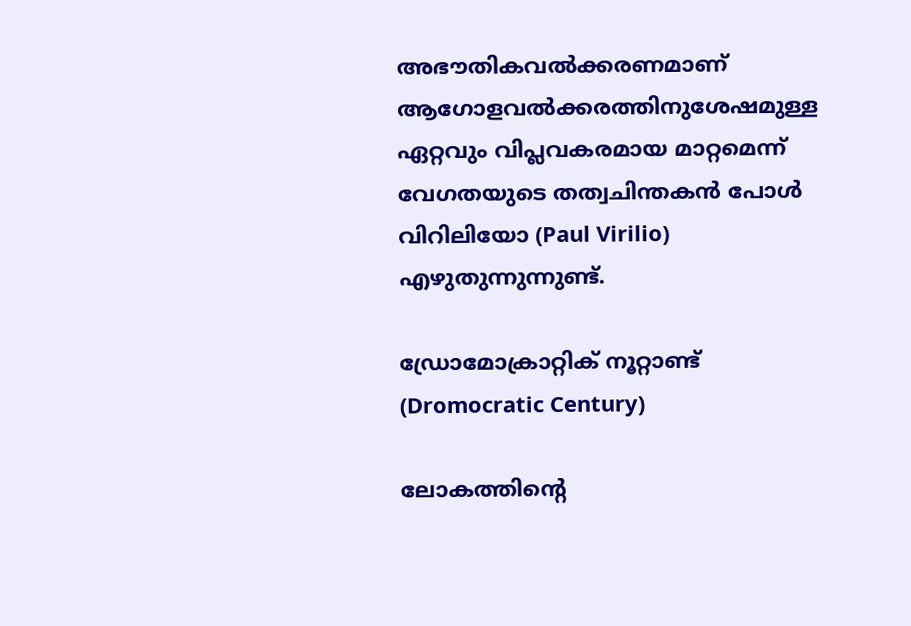അഭൗതികവൽക്കരണമാണ് ആഗോളവൽക്കരത്തിനുശേഷമുള്ള ഏറ്റവും വിപ്ലവകരമായ മാറ്റമെന്ന് വേഗതയുടെ തത്വചിന്തകൻ പോൾ വിറിലിയോ (Paul Virilio) എഴുതുന്നുന്നുണ്ട്.

ഡ്രോമോക്രാറ്റിക് നൂറ്റാണ്ട്
(Dromocratic Century)

ലോകത്തിന്റെ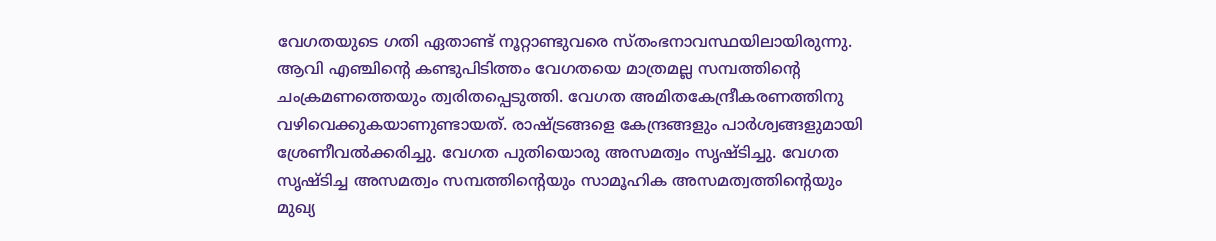വേഗതയുടെ ഗതി ഏതാണ്ട് നൂറ്റാണ്ടുവരെ സ്തംഭനാവസ്ഥയിലായിരുന്നു. ആവി എഞ്ചിന്റെ കണ്ടുപിടിത്തം വേഗതയെ മാത്രമല്ല സമ്പത്തിന്റെ ചംക്രമണത്തെയും ത്വരിതപ്പെടുത്തി. വേഗത അമിതകേന്ദ്രീകരണത്തിനു വഴിവെക്കുകയാണുണ്ടായത്. രാഷ്ട്രങ്ങളെ കേന്ദ്രങ്ങളും പാർശ്വങ്ങളുമായി ശ്രേണീവൽക്കരിച്ചു. വേഗത പുതിയൊരു അസമത്വം സൃഷ്ടിച്ചു. വേഗത സൃഷ്ടിച്ച അസമത്വം സമ്പത്തിന്റെയും സാമൂഹിക അസമത്വത്തിന്റെയും മുഖ്യ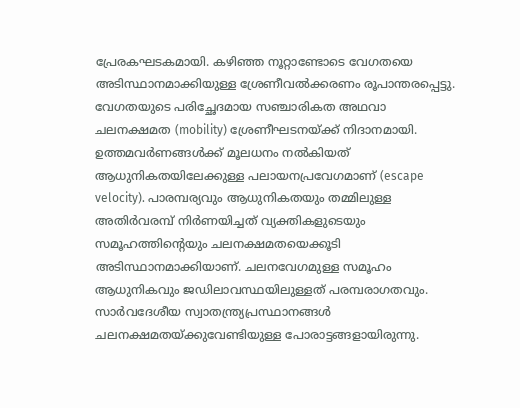പ്രേരകഘടകമായി. കഴിഞ്ഞ നൂറ്റാണ്ടോടെ വേഗതയെ അടിസ്ഥാനമാക്കിയുള്ള ശ്രേണീവൽക്കരണം രൂപാന്തരപ്പെട്ടു. വേഗതയുടെ പരിച്ഛേദമായ സഞ്ചാരികത അഥവാ ചലനക്ഷമത (mobility) ശ്രേണീഘടനയ്ക്ക് നിദാനമായി. ഉത്തമവർണങ്ങൾക്ക് മൂലധനം നൽകിയത് ആധുനികതയിലേക്കുള്ള പലായനപ്രവേഗമാണ് (escape velocity). പാരമ്പര്യവും ആധുനികതയും തമ്മിലുള്ള അതിർവരമ്പ് നിർണയിച്ചത് വ്യക്തികളുടെയും സമൂഹത്തിന്റെയും ചലനക്ഷമതയെക്കൂടി അടിസ്ഥാനമാക്കിയാണ്. ചലനവേഗമുള്ള സമൂഹം ആധുനികവും ജഡിലാവസ്ഥയിലുള്ളത് പരമ്പരാഗതവും. സാർവദേശീയ സ്വാതന്ത്ര്യപ്രസ്ഥാനങ്ങൾ ചലനക്ഷമതയ്ക്കുവേണ്ടിയുള്ള പോരാട്ടങ്ങളായിരുന്നു.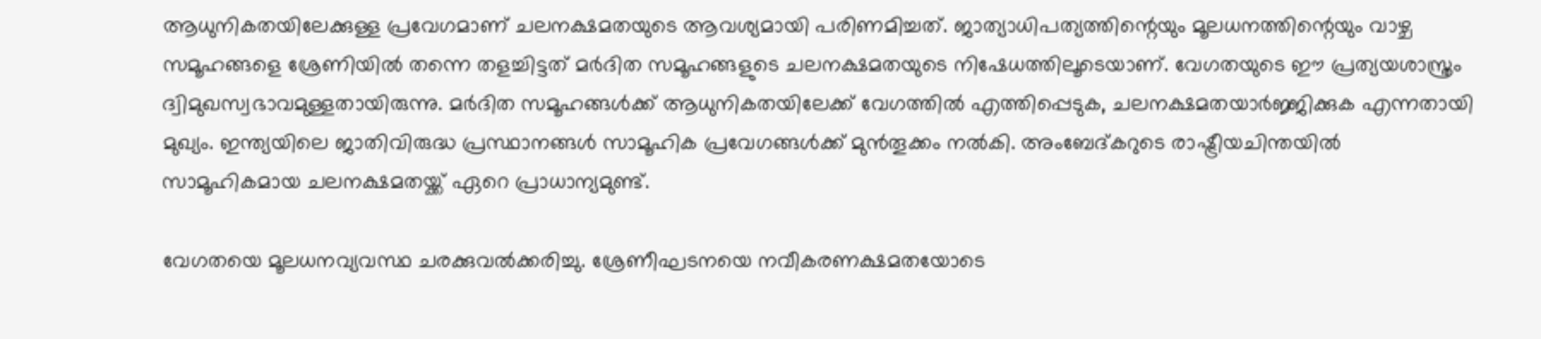ആധുനികതയിലേക്കുള്ള പ്രവേഗമാണ് ചലനക്ഷമതയുടെ ആവശ്യമായി പരിണമിച്ചത്. ജാത്യാധിപത്യത്തിന്റെയും മൂലധനത്തിന്റെയും വാഴ്ച സമൂഹങ്ങളെ ശ്രേണിയിൽ തന്നെ തളച്ചിട്ടത് മർദിത സമൂഹങ്ങളുടെ ചലനക്ഷമതയുടെ നിഷേധത്തിലൂടെയാണ്. വേഗതയുടെ ഈ പ്രത്യയശാസ്ത്രം ദ്വിമുഖസ്വഭാവമുള്ളതായിരുന്നു. മർദിത സമൂഹങ്ങൾക്ക് ആധുനികതയിലേക്ക് വേഗത്തിൽ എത്തിപ്പെടുക, ചലനക്ഷമതയാർജ്ജിക്കുക എന്നതായി മുഖ്യം. ഇന്ത്യയിലെ ജാതിവിരുദ്ധ പ്രസ്ഥാനങ്ങൾ സാമൂഹിക പ്രവേഗങ്ങൾക്ക് മുൻതൂക്കം നൽകി. അംബേദ്‌കറുടെ രാഷ്ട്രീയചിന്തയിൽ സാമൂഹികമായ ചലനക്ഷമതയ്ക്ക് ഏറെ പ്രാധാന്യമുണ്ട്.

വേഗതയെ മൂലധനവ്യവസ്ഥ ചരക്കുവൽക്കരിച്ചു. ശ്രേണീഘടനയെ നവീകരണക്ഷമതയോടെ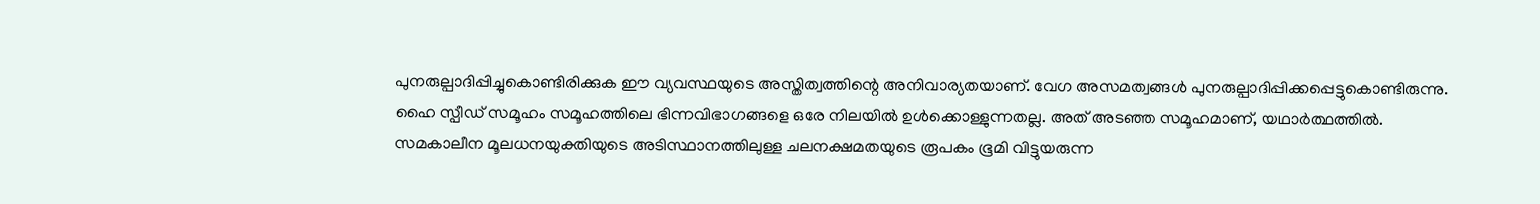പുനരുല്പാദിപ്പിച്ചുകൊണ്ടിരിക്കുക ഈ വ്യവസ്ഥയുടെ അസ്തിത്വത്തിന്റെ അനിവാര്യതയാണ്. വേഗ അസമത്വങ്ങൾ പുനരുല്പാദിപ്പിക്കപ്പെട്ടുകൊണ്ടിരുന്നു. ഹൈ സ്പീഡ് സമൂഹം സമൂഹത്തിലെ ഭിന്നവിഭാഗങ്ങളെ ഒരേ നിലയിൽ ഉൾക്കൊള്ളുന്നതല്ല. അത് അടഞ്ഞ സമൂഹമാണ്, യഥാർത്ഥത്തിൽ. സമകാലീന മൂലധനയുക്തിയുടെ അടിസ്ഥാനത്തിലുള്ള ചലനക്ഷമതയുടെ രൂപകം ഭൂമി വിട്ടുയരുന്ന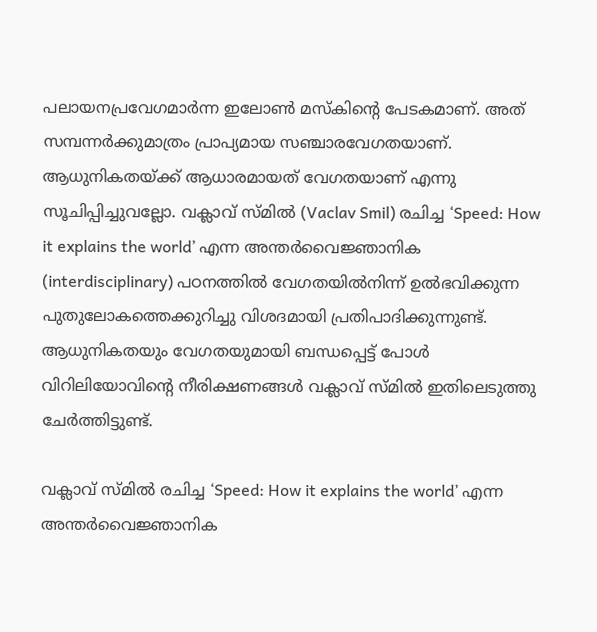പലായനപ്രവേഗമാർന്ന ഇലോൺ മസ്കിന്റെ പേടകമാണ്. അത് സമ്പന്നർക്കുമാത്രം പ്രാപ്യമായ സഞ്ചാരവേഗതയാണ്. ആധുനികതയ്ക്ക് ആധാരമായത് വേഗതയാണ് എന്നു സൂചിപ്പിച്ചുവല്ലോ. വക്ലാവ് സ്മിൽ (Vaclav Smil) രചിച്ച ‘Speed: How it explains the world’ എന്ന അന്തർവൈജ്ഞാനിക (interdisciplinary) പഠനത്തിൽ വേഗതയിൽനിന്ന് ഉൽഭവിക്കുന്ന പുതുലോകത്തെക്കുറിച്ചു വിശദമായി പ്രതിപാദിക്കുന്നുണ്ട്. ആധുനികതയും വേഗതയുമായി ബന്ധപ്പെട്ട് പോൾ വിറിലിയോവിന്റെ നീരിക്ഷണങ്ങൾ വക്ലാവ് സ്മിൽ ഇതിലെടുത്തു ചേർത്തിട്ടുണ്ട്.

വക്ലാവ് സ്മിൽ രചിച്ച ‘Speed: How it explains the world’ എന്ന അന്തർവൈജ്ഞാനിക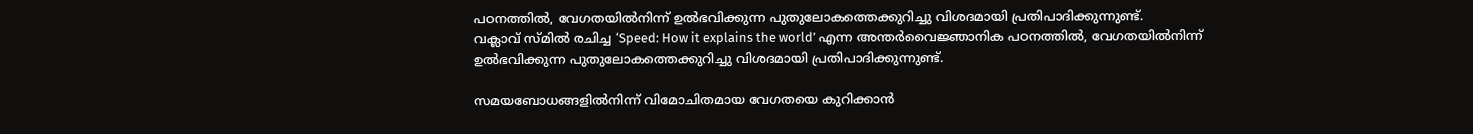പഠനത്തിൽ, വേഗതയിൽനിന്ന് ഉൽഭവിക്കുന്ന പുതുലോകത്തെക്കുറിച്ചു വിശദമായി പ്രതിപാദിക്കുന്നുണ്ട്.
വക്ലാവ് സ്മിൽ രചിച്ച ‘Speed: How it explains the world’ എന്ന അന്തർവൈജ്ഞാനിക പഠനത്തിൽ, വേഗതയിൽനിന്ന് ഉൽഭവിക്കുന്ന പുതുലോകത്തെക്കുറിച്ചു വിശദമായി പ്രതിപാദിക്കുന്നുണ്ട്.

സമയബോധങ്ങളിൽനിന്ന് വിമോചിതമായ വേഗതയെ കുറിക്കാൻ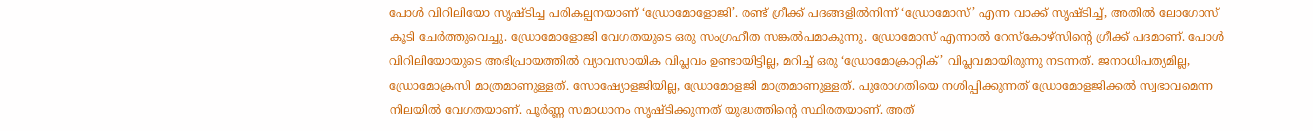പോൾ വിറിലിയോ സൃഷ്ടിച്ച പരികല്പനയാണ് ‘ഡ്രോമോളോജി’. രണ്ട് ഗ്രീക്ക് പദങ്ങളിൽനിന്ന് ‘ഡ്രോമോസ്’ എന്ന വാക്ക് സൃഷ്ടിച്ച്, അതിൽ ലോഗോസ് കൂടി ചേർത്തുവെച്ചു. ഡ്രോമോളോജി വേഗതയുടെ ഒരു സംഗ്രഹീത സങ്കൽപമാകുന്നു. ഡ്രോമോസ് എന്നാൽ റേസ്‌കോഴ്‌സിന്റെ ഗ്രീക്ക് പദമാണ്. പോൾ വിറിലിയോയുടെ അഭിപ്രായത്തിൽ വ്യാവസായിക വിപ്ലവം ഉണ്ടായിട്ടില്ല, മറിച്ച് ഒരു ‘ഡ്രോമോക്രാറ്റിക്’ വിപ്ലവമായിരുന്നു നടന്നത്. ജനാധിപത്യമില്ല, ഡ്രോമോക്രസി മാത്രമാണുള്ളത്. സോഷ്യോളജിയില്ല, ഡ്രോമോളജി മാത്രമാണുള്ളത്. പുരോഗതിയെ നശിപ്പിക്കുന്നത് ഡ്രോമോളജിക്കൽ സ്വഭാവമെന്ന നിലയിൽ വേഗതയാണ്. പൂർണ്ണ സമാധാനം സൃഷ്ടിക്കുന്നത് യുദ്ധത്തിന്റെ സ്ഥിരതയാണ്. അത്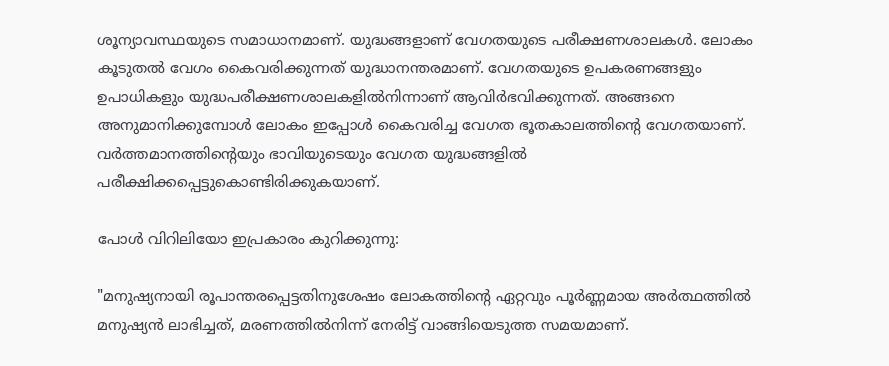ശൂന്യാവസ്ഥയുടെ സമാധാനമാണ്. യുദ്ധങ്ങളാണ് വേഗതയുടെ പരീക്ഷണശാലകൾ. ലോകം കൂടുതൽ വേഗം കൈവരിക്കുന്നത് യുദ്ധാനന്തരമാണ്. വേഗതയുടെ ഉപകരണങ്ങളും ഉപാധികളും യുദ്ധപരീക്ഷണശാലകളിൽനിന്നാണ് ആവിർഭവിക്കുന്നത്. അങ്ങനെ അനുമാനിക്കുമ്പോൾ ലോകം ഇപ്പോൾ കൈവരിച്ച വേഗത ഭൂതകാലത്തിന്റെ വേഗതയാണ്. വർത്തമാനത്തിന്റെയും ഭാവിയുടെയും വേഗത യുദ്ധങ്ങളിൽ പരീക്ഷിക്കപ്പെട്ടുകൊണ്ടിരിക്കുകയാണ്.

പോൾ വിറിലിയോ ഇപ്രകാരം കുറിക്കുന്നു:

"മനുഷ്യനായി രൂപാന്തരപ്പെട്ടതിനുശേഷം ലോകത്തിന്റെ ഏറ്റവും പൂർണ്ണമായ അർത്ഥത്തിൽ മനുഷ്യൻ ലാഭിച്ചത്, മരണത്തിൽനിന്ന് നേരിട്ട് വാങ്ങിയെടുത്ത സമയമാണ്.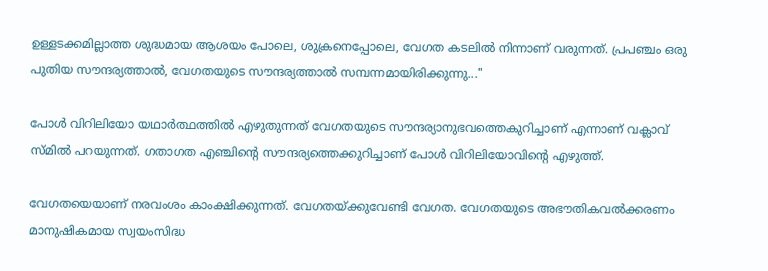ഉള്ളടക്കമില്ലാത്ത ശുദ്ധമായ ആശയം പോലെ, ശുക്രനെപ്പോലെ, വേഗത കടലിൽ നിന്നാണ് വരുന്നത്. പ്രപഞ്ചം ഒരു പുതിയ സൗന്ദര്യത്താൽ, വേഗതയുടെ സൗന്ദര്യത്താൽ സമ്പന്നമായിരിക്കുന്നു..."

പോൾ വിറിലിയോ യഥാർത്ഥത്തിൽ എഴുതുന്നത് വേഗതയുടെ സൗന്ദര്യാനുഭവത്തെകുറിച്ചാണ് എന്നാണ് വക്ലാവ് സ്മിൽ പറയുന്നത്. ഗതാഗത എഞ്ചിന്റെ സൗന്ദര്യത്തെക്കുറിച്ചാണ് പോൾ വിറിലിയോവിന്റെ എഴുത്ത്.

വേഗതയെയാണ് നരവംശം കാംക്ഷിക്കുന്നത്. വേഗതയ്ക്കുവേണ്ടി വേഗത. വേഗതയുടെ അഭൗതികവൽക്കരണം മാനുഷികമായ സ്വയംസിദ്ധ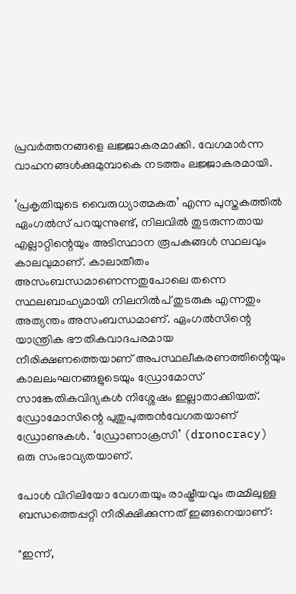പ്രവർത്തനങ്ങളെ ലജ്ജാകരമാക്കി. വേഗമാർന്ന വാഹനങ്ങൾക്കുമുമ്പാകെ നടത്തം ലജ്ജാകരമായി.

‘പ്രകൃതിയുടെ വൈരുധ്യാത്മകത’ എന്ന പുസ്തകത്തിൽ ഏംഗൽസ് പറയുന്നുണ്ട്, നിലവിൽ തുടരുന്നതായ എല്ലാറ്റിന്റെയും അടിസ്ഥാന രൂപകങ്ങൾ സ്ഥലവും കാലവുമാണ്. കാലാതീതം അസംബന്ധമാണെന്നതുപോലെ തന്നെ സ്ഥലബാഹ്യമായി നിലനിൽപ് തുടരുക എന്നതും അത്യന്തം അസംബന്ധമാണ്. ഏംഗൽസിന്റെ യാന്ത്രിക ഭൗതികവാദപരമായ നീരിക്ഷണത്തെയാണ് അപസ്ഥലീകരണത്തിന്റെയും കാലലംഘനങ്ങളുടെയും ഡ്രോമോസ് സാങ്കേതികവിദ്യകൾ നിശ്ശേഷം ഇല്ലാതാക്കിയത്. ഡ്രോമോസിന്റെ പുതുപുത്തൻവേഗതയാണ് ഡ്രോണുകൾ. ‘ഡ്രോണാക്രസി’ (dronocracy) ഒരു സംഭാവ്യതയാണ്.

പോൾ വിറിലിയോ വേഗതയും രാഷ്ട്രീയവും തമ്മിലുള്ള ബന്ധത്തെപ്പറ്റി നീരിക്ഷിക്കുന്നത് ഇങ്ങനെയാണ്:

"ഇന്ന്,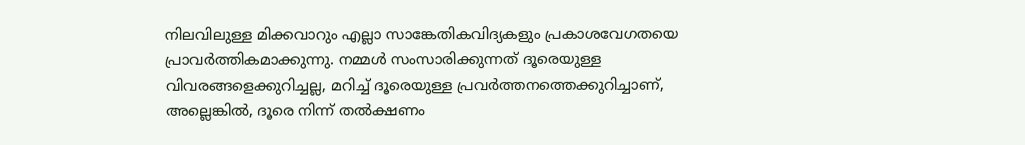നിലവിലുള്ള മിക്കവാറും എല്ലാ സാങ്കേതികവിദ്യകളും പ്രകാശവേഗതയെ പ്രാവർത്തികമാക്കുന്നു. നമ്മൾ സംസാരിക്കുന്നത് ദൂരെയുള്ള വിവരങ്ങളെക്കുറിച്ചല്ല, മറിച്ച് ദൂരെയുള്ള പ്രവർത്തനത്തെക്കുറിച്ചാണ്, അല്ലെങ്കിൽ, ദൂരെ നിന്ന് തൽക്ഷണം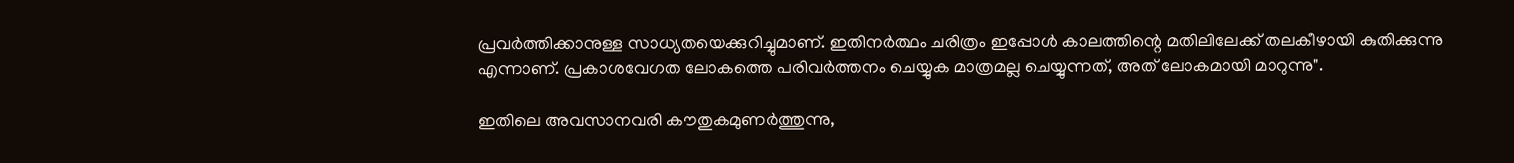പ്രവർത്തിക്കാനുള്ള സാധ്യതയെക്കുറിച്ചുമാണ്. ഇതിനർത്ഥം ചരിത്രം ഇപ്പോൾ കാലത്തിന്റെ മതിലിലേക്ക് തലകീഴായി കുതിക്കുന്നു എന്നാണ്. പ്രകാശവേഗത ലോകത്തെ പരിവർത്തനം ചെയ്യുക മാത്രമല്ല ചെയ്യുന്നത്, അത് ലോകമായി മാറുന്നു".

ഇതിലെ അവസാനവരി കൗതുകമുണർത്തുന്നു,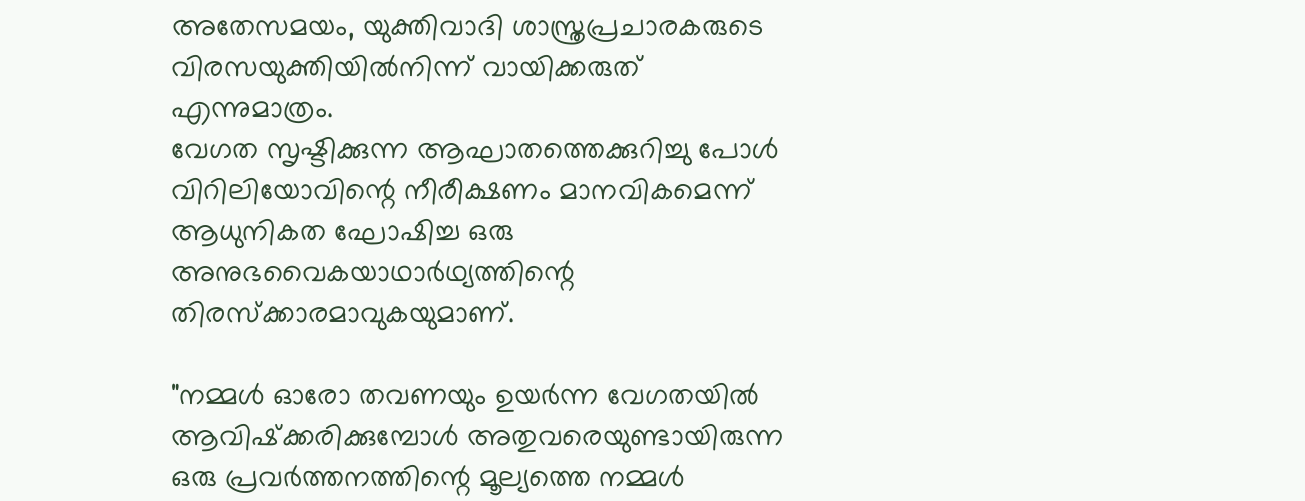അതേസമയം, യുക്തിവാദി ശാസ്ത്രപ്രചാരകരുടെ വിരസയുക്തിയിൽനിന്ന് വായിക്കരുത് എന്നുമാത്രം.
വേഗത സൃഷ്ടിക്കുന്ന ആഘാതത്തെക്കുറിച്ചു പോൾ വിറിലിയോവിന്റെ നീരീക്ഷണം മാനവികമെന്ന് ആധുനികത ഘോഷിച്ച ഒരു അനുഭവൈകയാഥാർഥ്യത്തിന്റെ തിരസ്‌ക്കാരമാവുകയുമാണ്.

"നമ്മൾ ഓരോ തവണയും ഉയർന്ന വേഗതയിൽ ആവിഷ്‌ക്കരിക്കുമ്പോൾ അതുവരെയുണ്ടായിരുന്ന ഒരു പ്രവർത്തനത്തിന്റെ മൂല്യത്തെ നമ്മൾ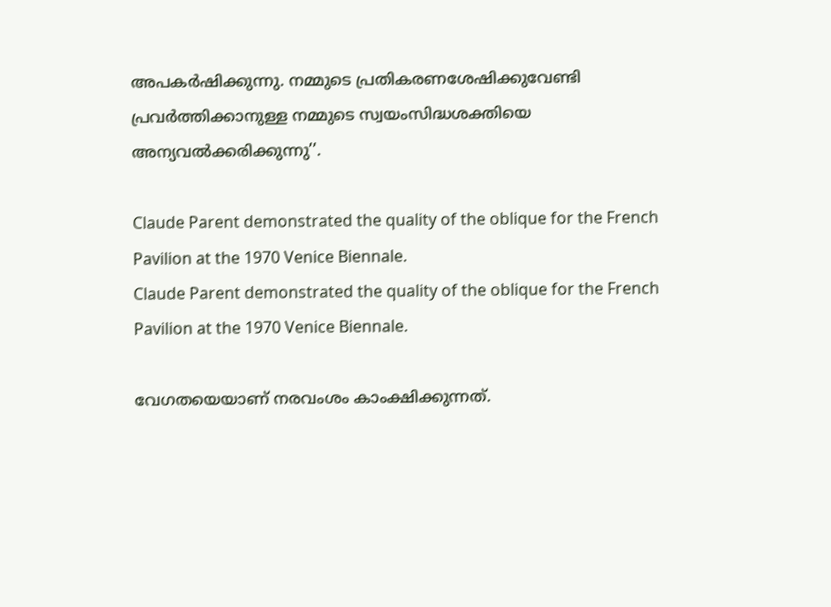അപകർഷിക്കുന്നു. നമ്മുടെ പ്രതികരണശേഷിക്കുവേണ്ടി പ്രവർത്തിക്കാനുള്ള നമ്മുടെ സ്വയംസിദ്ധശക്തിയെ അന്യവൽക്കരിക്കുന്നു’’.

Claude Parent demonstrated the quality of the oblique for the French Pavilion at the 1970 Venice Biennale.
Claude Parent demonstrated the quality of the oblique for the French Pavilion at the 1970 Venice Biennale.

വേഗതയെയാണ് നരവംശം കാംക്ഷിക്കുന്നത്.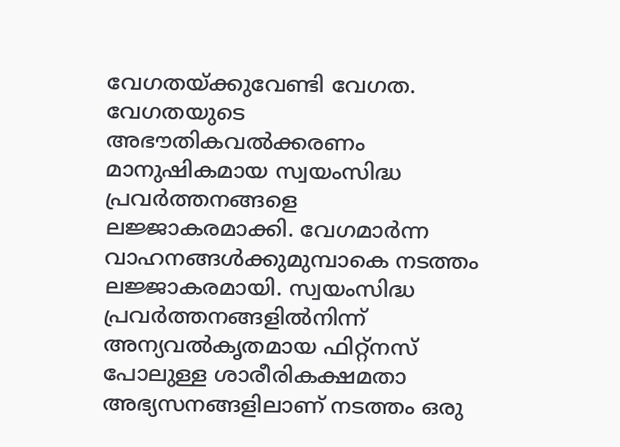വേഗതയ്ക്കുവേണ്ടി വേഗത. വേഗതയുടെ അഭൗതികവൽക്കരണം മാനുഷികമായ സ്വയംസിദ്ധ പ്രവർത്തനങ്ങളെ ലജ്ജാകരമാക്കി. വേഗമാർന്ന വാഹനങ്ങൾക്കുമുമ്പാകെ നടത്തം ലജ്ജാകരമായി. സ്വയംസിദ്ധ പ്രവർത്തനങ്ങളിൽനിന്ന് അന്യവൽകൃതമായ ഫിറ്റ്നസ് പോലുള്ള ശാരീരികക്ഷമതാ അഭ്യസനങ്ങളിലാണ് നടത്തം ഒരു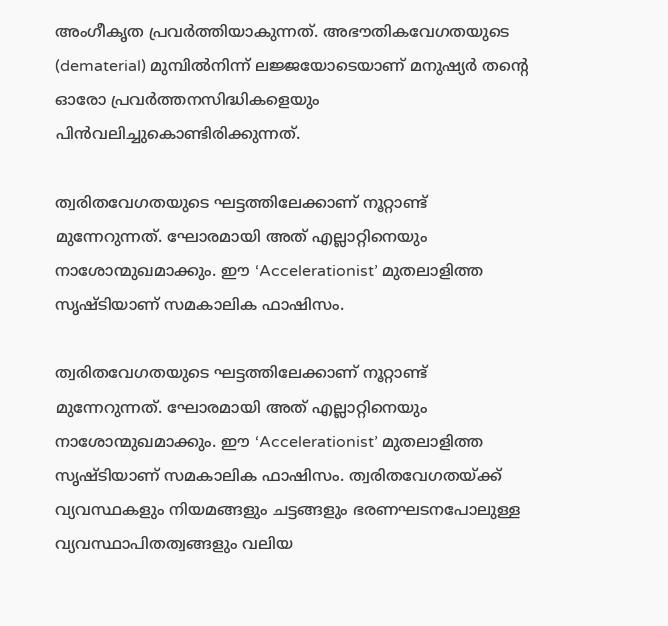അംഗീകൃത പ്രവർത്തിയാകുന്നത്. അഭൗതികവേഗതയുടെ (dematerial) മുമ്പിൽനിന്ന് ലജ്ജയോടെയാണ് മനുഷ്യർ തന്റെ ഓരോ പ്രവർത്തനസിദ്ധികളെയും പിൻവലിച്ചുകൊണ്ടിരിക്കുന്നത്.

ത്വരിതവേഗതയുടെ ഘട്ടത്തിലേക്കാണ് നൂറ്റാണ്ട് മുന്നേറുന്നത്. ഘോരമായി അത് എല്ലാറ്റിനെയും നാശോന്മുഖമാക്കും. ഈ ‘Accelerationist’ മുതലാളിത്ത സൃഷ്ടിയാണ് സമകാലിക ഫാഷിസം.

ത്വരിതവേഗതയുടെ ഘട്ടത്തിലേക്കാണ് നൂറ്റാണ്ട് മുന്നേറുന്നത്. ഘോരമായി അത് എല്ലാറ്റിനെയും നാശോന്മുഖമാക്കും. ഈ ‘Accelerationist’ മുതലാളിത്ത സൃഷ്ടിയാണ് സമകാലിക ഫാഷിസം. ത്വരിതവേഗതയ്ക്ക് വ്യവസ്ഥകളും നിയമങ്ങളും ചട്ടങ്ങളും ഭരണഘടനപോലുള്ള വ്യവസ്ഥാപിതത്വങ്ങളും വലിയ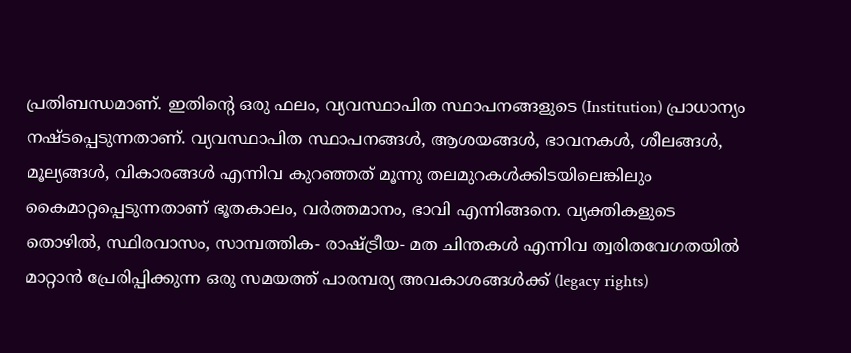പ്രതിബന്ധമാണ്. ഇതിന്റെ ഒരു ഫലം, വ്യവസ്ഥാപിത സ്ഥാപനങ്ങളുടെ (Institution) പ്രാധാന്യം നഷ്ടപ്പെടുന്നതാണ്. വ്യവസ്ഥാപിത സ്ഥാപനങ്ങൾ, ആശയങ്ങൾ, ഭാവനകൾ, ശീലങ്ങൾ, മൂല്യങ്ങൾ, വികാരങ്ങൾ എന്നിവ കുറഞ്ഞത് മൂന്നു തലമുറകൾക്കിടയിലെങ്കിലും കൈമാറ്റപ്പെടുന്നതാണ് ഭൂതകാലം, വർത്തമാനം, ഭാവി എന്നിങ്ങനെ. വ്യക്തികളുടെ തൊഴിൽ, സ്ഥിരവാസം, സാമ്പത്തിക- രാഷ്ട്രീയ- മത ചിന്തകൾ എന്നിവ ത്വരിതവേഗതയിൽ മാറ്റാൻ പ്രേരിപ്പിക്കുന്ന ഒരു സമയത്ത് പാരമ്പര്യ അവകാശങ്ങൾക്ക് (legacy rights)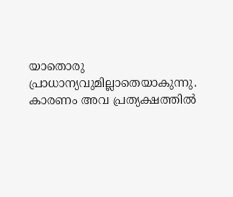യാതൊരു പ്രാധാന്യവുമില്ലാതെയാകുന്നു. കാരണം അവ പ്രത്യക്ഷത്തിൽ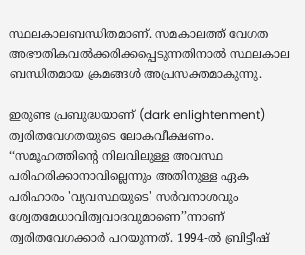സ്ഥലകാലബന്ധിതമാണ്. സമകാലത്ത് വേഗത അഭൗതികവൽക്കരിക്കപ്പെടുന്നതിനാൽ സ്ഥലകാല ബന്ധിതമായ ക്രമങ്ങൾ അപ്രസക്തമാകുന്നു.

ഇരുണ്ട പ്രബുദ്ധയാണ് (dark enlightenment) ത്വരിതവേഗതയുടെ ലോകവീക്ഷണം. ‘‘സമൂഹത്തിന്റെ നിലവിലുള്ള അവസ്ഥ പരിഹരിക്കാനാവില്ലെന്നും അതിനുള്ള ഏക പരിഹാരം 'വ്യവസ്ഥയുടെ' സർവനാശവും ശ്വേതമേധാവിത്വവാദവുമാണെ’’ന്നാണ് ത്വരിതവേഗക്കാർ പറയുന്നത്. 1994-ൽ ബ്രിട്ടീഷ്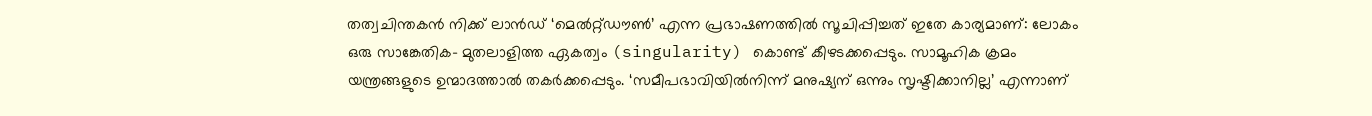തത്വചിന്തകൻ നിക്ക് ലാൻഡ് ‘മെൽറ്റ്ഡൗൺ’ എന്ന പ്രഭാഷണത്തിൽ സൂചിപ്പിച്ചത് ഇതേ കാര്യമാണ്: ലോകം ഒരു സാങ്കേതിക- മുതലാളിത്ത ഏകത്വം (singularity) കൊണ്ട് കീഴടക്കപ്പെടും. സാമൂഹിക ക്രമം യന്ത്രങ്ങളുടെ ഉന്മാദത്താൽ തകർക്കപ്പെടും. ‘സമീപഭാവിയിൽനിന്ന് മനുഷ്യന് ഒന്നും സൃഷ്ടിക്കാനില്ല’ എന്നാണ്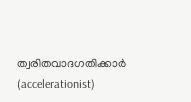ത്വരിതവാദഗതിക്കാർ (accelerationist)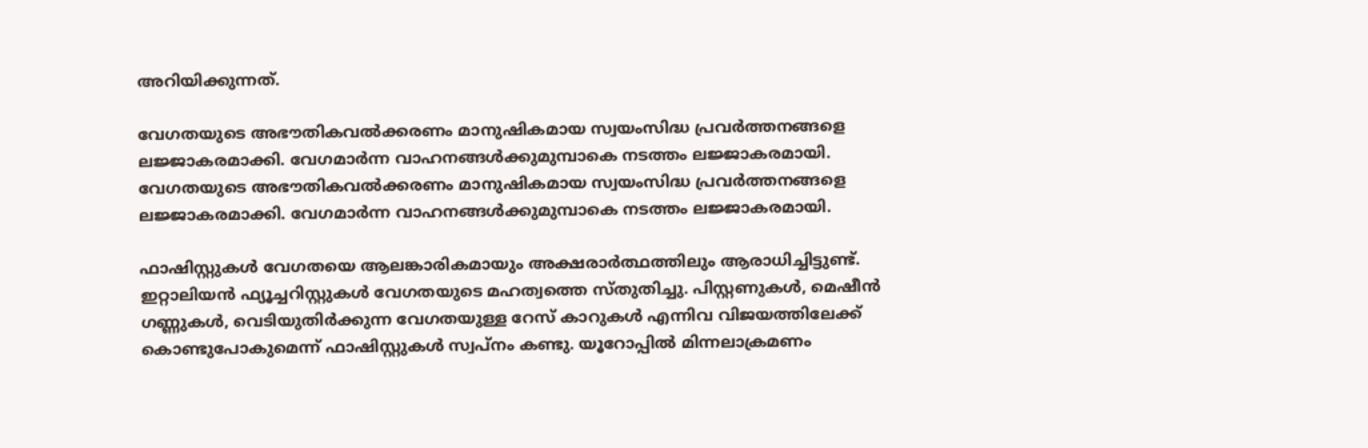അറിയിക്കുന്നത്.

വേഗതയുടെ അഭൗതികവൽക്കരണം മാനുഷികമായ സ്വയംസിദ്ധ പ്രവർത്തനങ്ങളെ ലജ്ജാകരമാക്കി. വേഗമാർന്ന വാഹനങ്ങൾക്കുമുമ്പാകെ നടത്തം ലജ്ജാകരമായി.
വേഗതയുടെ അഭൗതികവൽക്കരണം മാനുഷികമായ സ്വയംസിദ്ധ പ്രവർത്തനങ്ങളെ ലജ്ജാകരമാക്കി. വേഗമാർന്ന വാഹനങ്ങൾക്കുമുമ്പാകെ നടത്തം ലജ്ജാകരമായി.

ഫാഷിസ്റ്റുകൾ വേഗതയെ ആലങ്കാരികമായും അക്ഷരാർത്ഥത്തിലും ആരാധിച്ചിട്ടുണ്ട്. ഇറ്റാലിയൻ ഫ്യൂച്ചറിസ്റ്റുകൾ വേഗതയുടെ മഹത്വത്തെ സ്തുതിച്ചു. പിസ്റ്റണുകൾ, മെഷീൻ ഗണ്ണുകൾ, വെടിയുതിർക്കുന്ന വേഗതയുള്ള റേസ് കാറുകൾ എന്നിവ വിജയത്തിലേക്ക് കൊണ്ടുപോകുമെന്ന് ഫാഷിസ്റ്റുകൾ സ്വപ്നം കണ്ടു. യൂറോപ്പിൽ മിന്നലാക്രമണം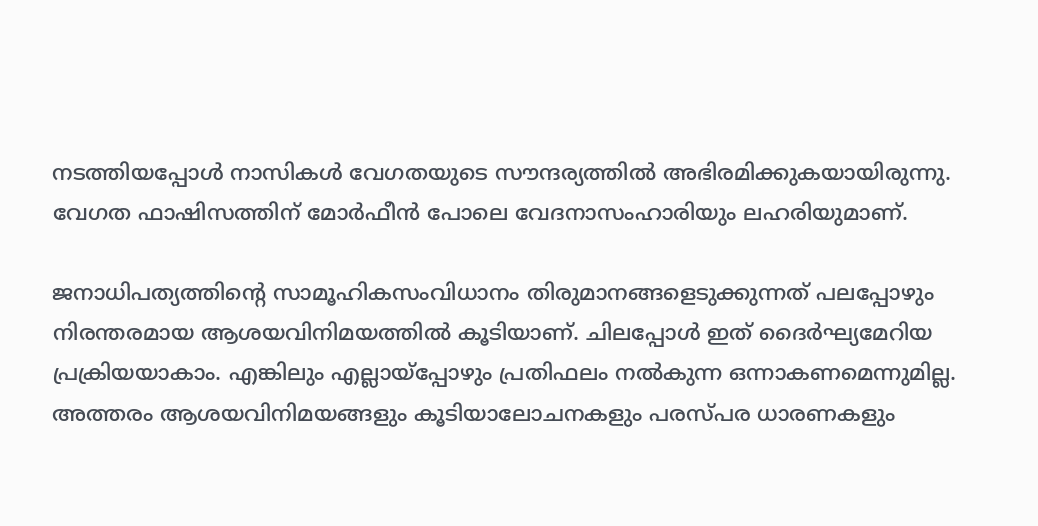നടത്തിയപ്പോൾ നാസികൾ വേഗതയുടെ സൗന്ദര്യത്തിൽ അഭിരമിക്കുകയായിരുന്നു. വേഗത ഫാഷിസത്തിന് മോർഫീൻ പോലെ വേദനാസംഹാരിയും ലഹരിയുമാണ്.

ജനാധിപത്യത്തിന്റെ സാമൂഹികസംവിധാനം തിരുമാനങ്ങളെടുക്കുന്നത് പലപ്പോഴും നിരന്തരമായ ആശയവിനിമയത്തിൽ കൂടിയാണ്. ചിലപ്പോൾ ഇത് ദൈർഘ്യമേറിയ പ്രക്രിയയാകാം. എങ്കിലും എല്ലായ്പ്പോഴും പ്രതിഫലം നൽകുന്ന ഒന്നാകണമെന്നുമില്ല. അത്തരം ആശയവിനിമയങ്ങളും കൂടിയാലോചനകളും പരസ്പര ധാരണകളും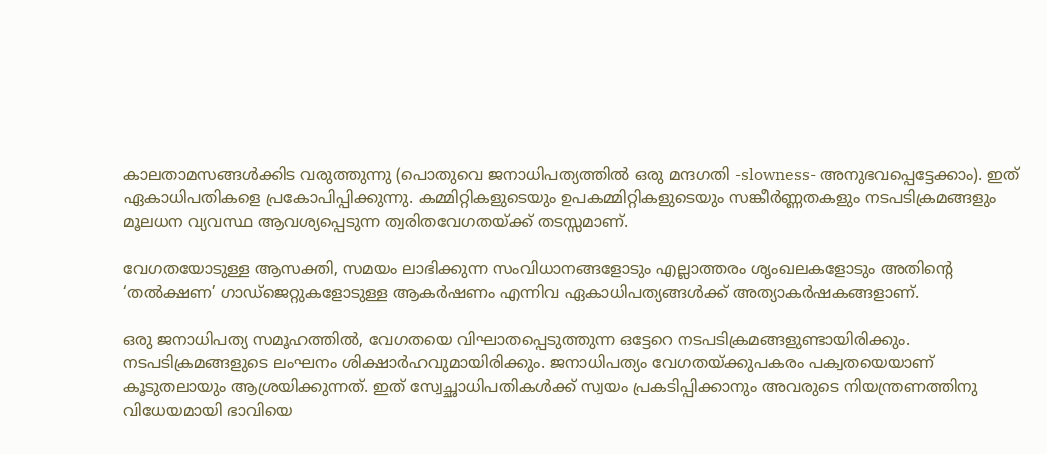കാലതാമസങ്ങൾക്കിട വരുത്തുന്നു (പൊതുവെ ജനാധിപത്യത്തിൽ ഒരു മന്ദഗതി -slowness- അനുഭവപ്പെട്ടേക്കാം). ഇത് ഏകാധിപതികളെ പ്രകോപിപ്പിക്കുന്നു. കമ്മിറ്റികളുടെയും ഉപകമ്മിറ്റികളുടെയും സങ്കീർണ്ണതകളും നടപടിക്രമങ്ങളും മൂലധന വ്യവസ്ഥ ആവശ്യപ്പെടുന്ന ത്വരിതവേഗതയ്ക്ക് തടസ്സമാണ്.

വേഗതയോടുള്ള ആസക്തി, സമയം ലാഭിക്കുന്ന സംവിധാനങ്ങളോടും എല്ലാത്തരം ശൃംഖലകളോടും അതിന്റെ ‘തൽക്ഷണ’ ഗാഡ്‌ജെറ്റുകളോടുള്ള ആകർഷണം എന്നിവ ഏകാധിപത്യങ്ങൾക്ക് അത്യാകർഷകങ്ങളാണ്.

ഒരു ജനാധിപത്യ സമൂഹത്തിൽ, വേഗതയെ വിഘാതപ്പെടുത്തുന്ന ഒട്ടേറെ നടപടിക്രമങ്ങളുണ്ടായിരിക്കും. നടപടിക്രമങ്ങളുടെ ലംഘനം ശിക്ഷാർഹവുമായിരിക്കും. ജനാധിപത്യം വേഗതയ്ക്കുപകരം പക്വതയെയാണ് കൂടുതലായും ആശ്രയിക്കുന്നത്. ഇത് സ്വേച്ഛാധിപതികൾക്ക് സ്വയം പ്രകടിപ്പിക്കാനും അവരുടെ നിയന്ത്രണത്തിനു വിധേയമായി ഭാവിയെ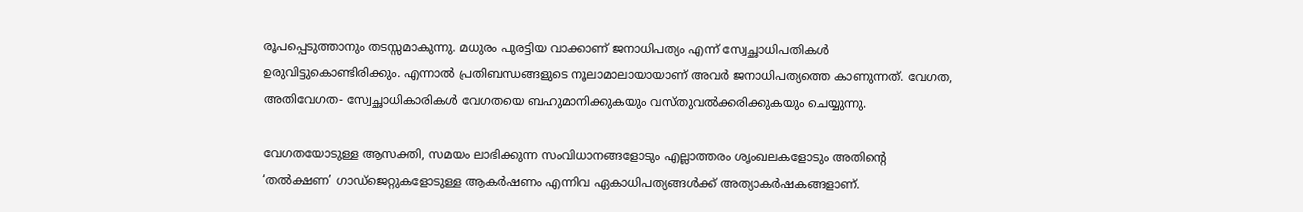രൂപപ്പെടുത്താനും തടസ്സമാകുന്നു. മധുരം പുരട്ടിയ വാക്കാണ് ജനാധിപത്യം എന്ന് സ്വേച്ഛാധിപതികൾ ഉരുവിട്ടുകൊണ്ടിരിക്കും. എന്നാൽ പ്രതിബന്ധങ്ങളുടെ നൂലാമാലായായാണ് അവർ ജനാധിപത്യത്തെ കാണുന്നത്. വേഗത, അതിവേഗത- സ്വേച്ഛാധികാരികൾ വേഗതയെ ബഹുമാനിക്കുകയും വസ്തുവൽക്കരിക്കുകയും ചെയ്യുന്നു.

വേഗതയോടുള്ള ആസക്തി, സമയം ലാഭിക്കുന്ന സംവിധാനങ്ങളോടും എല്ലാത്തരം ശൃംഖലകളോടും അതിന്റെ ‘തൽക്ഷണ’ ഗാഡ്‌ജെറ്റുകളോടുള്ള ആകർഷണം എന്നിവ ഏകാധിപത്യങ്ങൾക്ക് അത്യാകർഷകങ്ങളാണ്.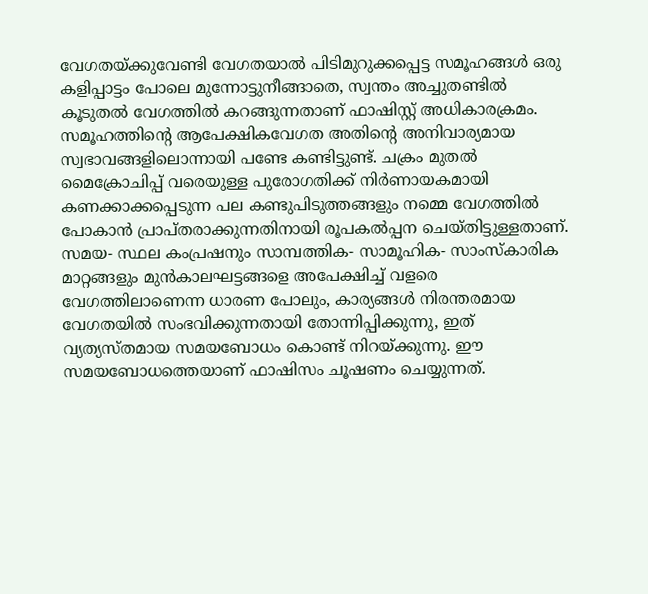വേഗതയ്ക്കുവേണ്ടി വേഗതയാൽ പിടിമുറുക്കപ്പെട്ട സമൂഹങ്ങൾ ഒരു കളിപ്പാട്ടം പോലെ മുന്നോട്ടുനീങ്ങാതെ, സ്വന്തം അച്ചുതണ്ടിൽ കൂടുതൽ വേഗത്തിൽ കറങ്ങുന്നതാണ് ഫാഷിസ്റ്റ് അധികാരക്രമം. സമൂഹത്തിന്റെ ആപേക്ഷികവേഗത അതിന്റെ അനിവാര്യമായ സ്വഭാവങ്ങളിലൊന്നായി പണ്ടേ കണ്ടിട്ടുണ്ട്. ചക്രം മുതൽ മൈക്രോചിപ്പ് വരെയുള്ള പുരോഗതിക്ക് നിർണായകമായി കണക്കാക്കപ്പെടുന്ന പല കണ്ടുപിടുത്തങ്ങളും നമ്മെ വേഗത്തിൽ പോകാൻ പ്രാപ്തരാക്കുന്നതിനായി രൂപകൽപ്പന ചെയ്തിട്ടുള്ളതാണ്. സമയ- സ്ഥല കംപ്രഷനും സാമ്പത്തിക- സാമൂഹിക- സാംസ്കാരിക മാറ്റങ്ങളും മുൻകാലഘട്ടങ്ങളെ അപേക്ഷിച്ച് വളരെ വേഗത്തിലാണെന്ന ധാരണ പോലും, കാര്യങ്ങൾ നിരന്തരമായ വേഗതയിൽ സംഭവിക്കുന്നതായി തോന്നിപ്പിക്കുന്നു, ഇത് വ്യത്യസ്തമായ സമയബോധം കൊണ്ട് നിറയ്ക്കുന്നു. ഈ സമയബോധത്തെയാണ് ഫാഷിസം ചൂഷണം ചെയ്യുന്നത്.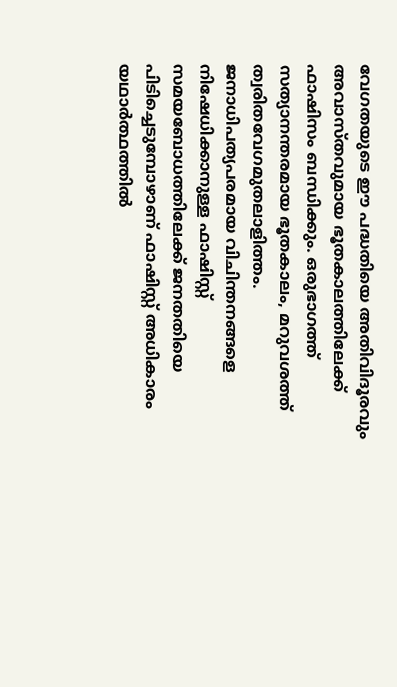വേഗതയുടെ ഈ പദ്ധതിയെ അതിവിദൂരവും അവാസ്തവുമായ ഭൂതകാലത്തിലേക്ക് ഫാഷിസം ബന്ധിക്കും. ഒരുഭാഗത്ത് സത്യാനന്തരമായ ഭൂതകാലം, മറുവശത്ത് ത്വരിതവേഗമുതലാളിത്തം. ജനാധിപത്യപരമായ വിചിന്തനങ്ങളെ നിഷേധിക്കാനുള്ള ഫാഷിസ്റ്റ് സമയബോധത്തിലേക്ക് ജനതതിയെ പിടിച്ചെടുമ്പോഴാണ് ഫാഷിസ്റ്റ് അധികാരം യഥാർത്ഥത്തിൽ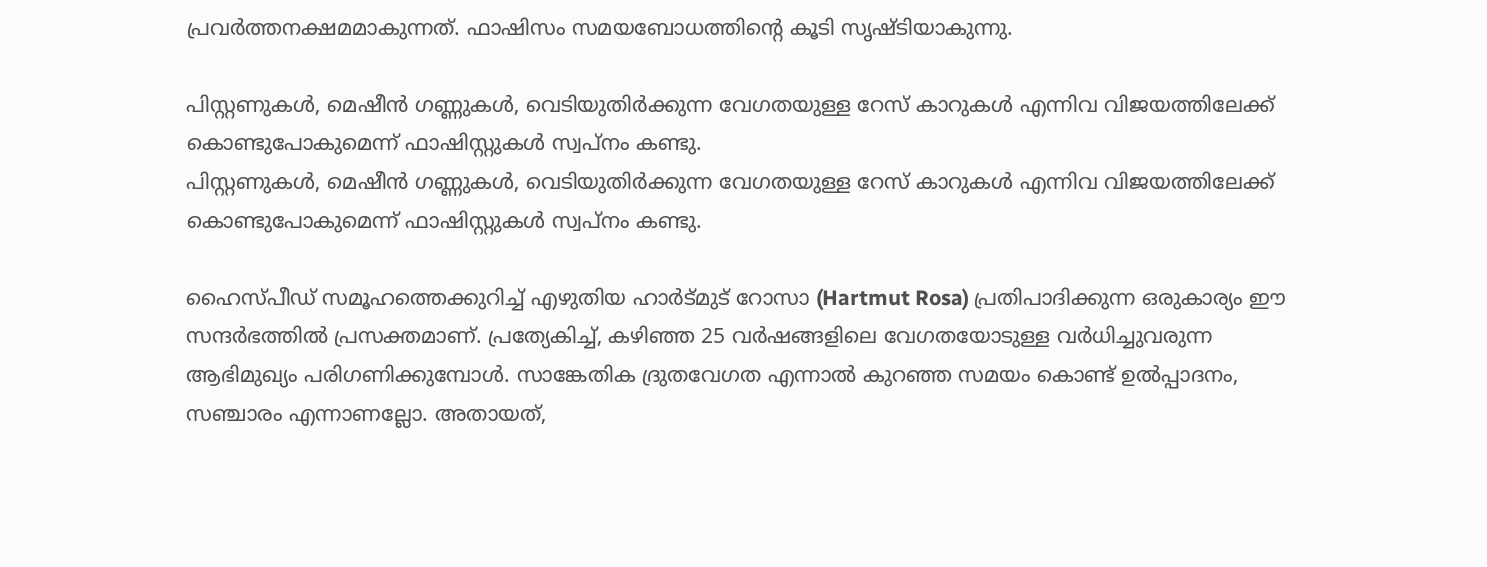പ്രവർത്തനക്ഷമമാകുന്നത്. ഫാഷിസം സമയബോധത്തിന്റെ കൂടി സൃഷ്ടിയാകുന്നു.

പിസ്റ്റണുകൾ, മെഷീൻ ഗണ്ണുകൾ, വെടിയുതിർക്കുന്ന വേഗതയുള്ള റേസ് കാറുകൾ എന്നിവ വിജയത്തിലേക്ക് കൊണ്ടുപോകുമെന്ന് ഫാഷിസ്റ്റുകൾ സ്വപ്നം കണ്ടു.
പിസ്റ്റണുകൾ, മെഷീൻ ഗണ്ണുകൾ, വെടിയുതിർക്കുന്ന വേഗതയുള്ള റേസ് കാറുകൾ എന്നിവ വിജയത്തിലേക്ക് കൊണ്ടുപോകുമെന്ന് ഫാഷിസ്റ്റുകൾ സ്വപ്നം കണ്ടു.

ഹൈസ്പീഡ് സമൂഹത്തെക്കുറിച്ച് എഴുതിയ ഹാർട്മുട് റോസാ (Hartmut Rosa) പ്രതിപാദിക്കുന്ന ഒരുകാര്യം ഈ സന്ദർഭത്തിൽ പ്രസക്തമാണ്. പ്രത്യേകിച്ച്, കഴിഞ്ഞ 25 വർഷങ്ങളിലെ വേഗതയോടുള്ള വർധിച്ചുവരുന്ന ആഭിമുഖ്യം പരിഗണിക്കുമ്പോൾ. സാങ്കേതിക ദ്രുതവേഗത എന്നാൽ കുറഞ്ഞ സമയം കൊണ്ട് ഉൽപ്പാദനം, സഞ്ചാരം എന്നാണല്ലോ. അതായത്,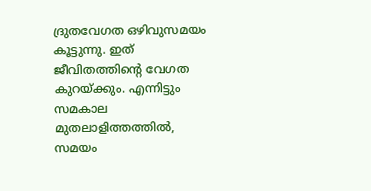ദ്രുതവേഗത ഒഴിവുസമയം കൂട്ടുന്നു. ഇത് ജീവിതത്തിന്റെ വേഗത കുറയ്ക്കും. എന്നിട്ടും സമകാല മുതലാളിത്തത്തിൽ, സമയം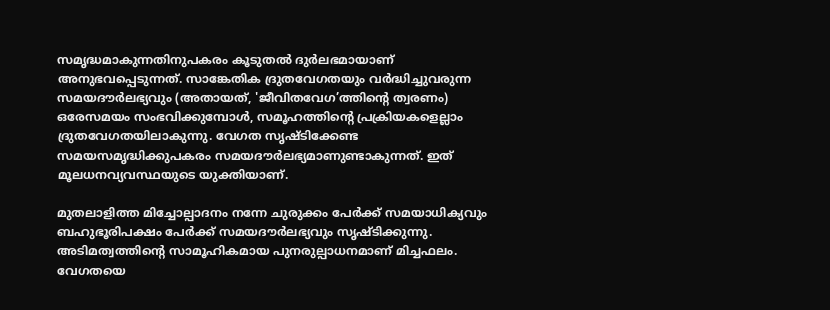സമൃദ്ധമാകുന്നതിനുപകരം കൂടുതൽ ദുർലഭമായാണ് അനുഭവപ്പെടുന്നത്. സാങ്കേതിക ദ്രുതവേഗതയും വർദ്ധിച്ചുവരുന്ന സമയദൗർലഭ്യവും (അതായത്, 'ജീവിതവേഗ’ത്തിന്റെ ത്വരണം) ഒരേസമയം സംഭവിക്കുമ്പോൾ, സമൂഹത്തിന്റെ പ്രക്രിയകളെല്ലാം ദ്രുതവേഗതയിലാകുന്നു. വേഗത സൃഷ്ടിക്കേണ്ട സമയസമൃദ്ധിക്കുപകരം സമയദൗർലഭ്യമാണുണ്ടാകുന്നത്. ഇത് മൂലധനവ്യവസ്ഥയുടെ യുക്തിയാണ്.

മുതലാളിത്ത മിച്ചോല്പാദനം നന്നേ ചുരുക്കം പേർക്ക് സമയാധിക്യവും ബഹുഭൂരിപക്ഷം പേർക്ക് സമയദൗർലഭ്യവും സൃഷ്ടിക്കുന്നു. അടിമത്വത്തിന്റെ സാമൂഹികമായ പുനരുല്പാധനമാണ് മിച്ചഫലം. വേഗതയെ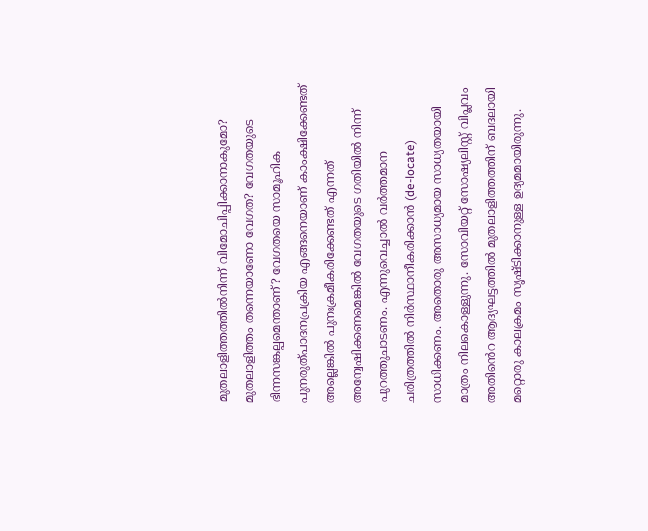മുതലാളിത്തത്തിൽനിന്ന് വിമോചിപ്പിക്കാനാകുമോ? മുതലാളിത്തം തന്നെയാണോ വേഗത? വേഗതയുടെ ഭിന്നസങ്കല്പമെന്താണ്? വേഗതയെ സാമൂഹിക പുനരുത്പാദനപ്രക്രിയ എങ്ങനെയാണ് കാംക്ഷിക്കേണ്ടത് അല്ലെങ്കിൽ പുനഃക്രമീകരിക്കേണ്ടത് എന്നത് അന്വേഷിക്കണമെങ്കിൽ വേഗതയുടെ ഗതിയിൽ നിന്ന് പുറത്തുചാടണം. എന്നുവെച്ചാൽ വർത്തമാന ചരിത്രത്തിൽ നിർസ്ഥാനീകരിക്കാൻ (de-locate) സാധിക്കണം. അതൊരു അസാധ്യമായ സാധ്യതയായി മാത്രം നിലകൊള്ളുന്നു. സോവിയറ്റ് സോഷ്യലിസ്റ്റ് വിപ്ലവം അതിൻെറ ആദ്യഘട്ടത്തിൽ മുതലാളിത്തത്തിന് ബദലായി മറ്റൊരു കാലക്രമം സൃഷ്ടിക്കാനുള്ള ഉദ്യമമായിരുന്നു.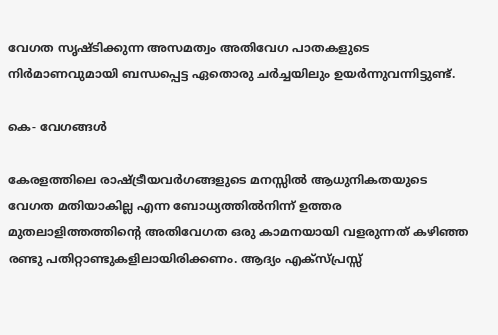വേഗത സൃഷ്ടിക്കുന്ന അസമത്വം അതിവേഗ പാതകളുടെ നിർമാണവുമായി ബന്ധപ്പെട്ട ഏതൊരു ചർച്ചയിലും ഉയർന്നുവന്നിട്ടുണ്ട്.

കെ- വേഗങ്ങൾ

കേരളത്തിലെ രാഷ്ട്രീയവർഗങ്ങളുടെ മനസ്സിൽ ആധുനികതയുടെ വേഗത മതിയാകില്ല എന്ന ബോധ്യത്തിൽനിന്ന് ഉത്തര മുതലാളിത്തത്തിന്റെ അതിവേഗത ഒരു കാമനയായി വളരുന്നത് കഴിഞ്ഞ രണ്ടു പതിറ്റാണ്ടുകളിലായിരിക്കണം. ആദ്യം എക്സ്പ്രസ്സ്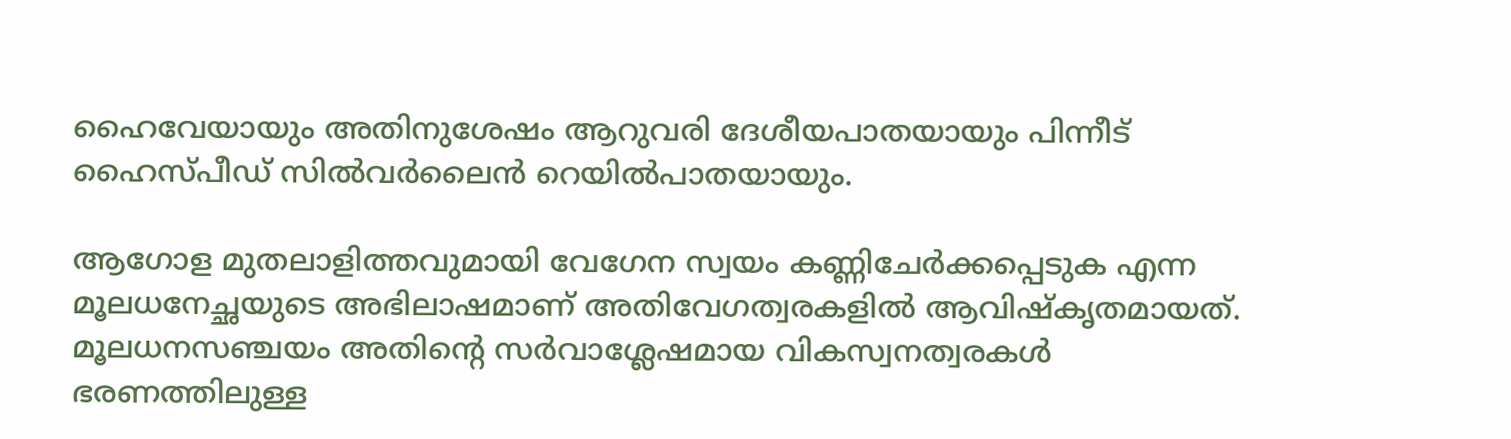ഹൈവേയായും അതിനുശേഷം ആറുവരി ദേശീയപാതയായും പിന്നീട് ഹൈസ്പീഡ് സിൽവർലൈൻ റെയിൽപാതയായും.

ആഗോള മുതലാളിത്തവുമായി വേഗേന സ്വയം കണ്ണിചേർക്കപ്പെടുക എന്ന മൂലധനേച്ഛയുടെ അഭിലാഷമാണ് അതിവേഗത്വരകളിൽ ആവിഷ്കൃതമായത്. മൂലധനസഞ്ചയം അതിന്റെ സർവാശ്ലേഷമായ വികസ്വനത്വരകൾ ഭരണത്തിലുള്ള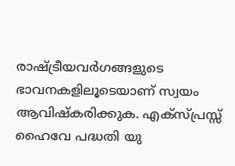രാഷ്ട്രീയവർഗങ്ങളുടെ ഭാവനകളിലൂടെയാണ് സ്വയം ആവിഷ്കരിക്കുക. എക്സ്പ്രസ്സ് ഹൈവേ പദ്ധതി യു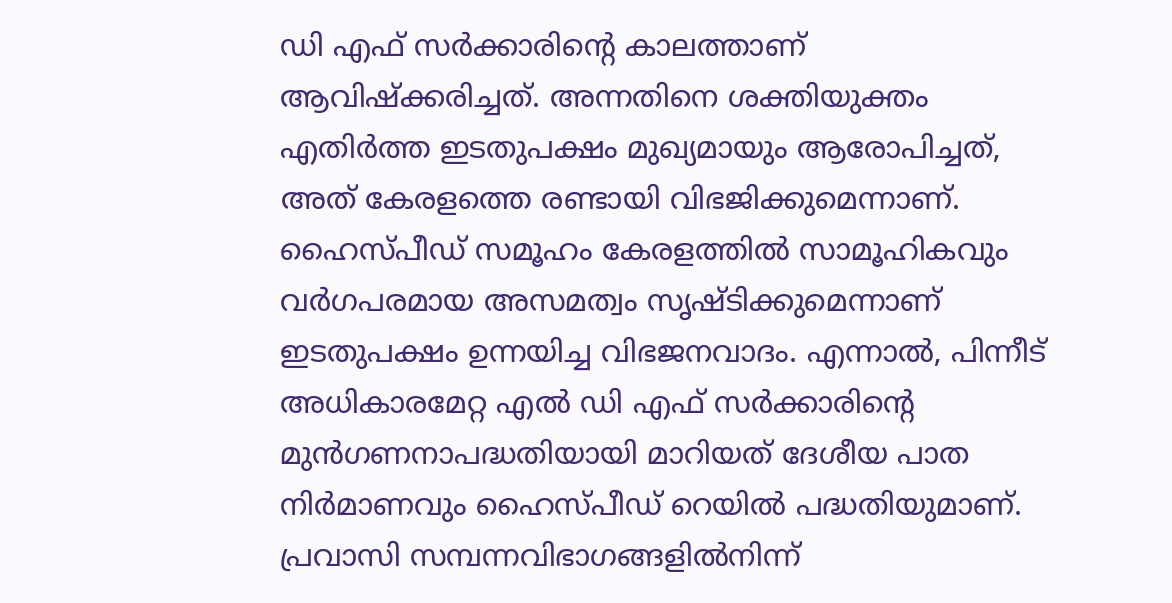ഡി എഫ് സർക്കാരിന്റെ കാലത്താണ് ആവിഷ്ക്കരിച്ചത്. അന്നതിനെ ശക്തിയുക്തം എതിർത്ത ഇടതുപക്ഷം മുഖ്യമായും ആരോപിച്ചത്, അത് കേരളത്തെ രണ്ടായി വിഭജിക്കുമെന്നാണ്. ഹൈസ്പീഡ് സമൂഹം കേരളത്തിൽ സാമൂഹികവും വർഗപരമായ അസമത്വം സൃഷ്ടിക്കുമെന്നാണ് ഇടതുപക്ഷം ഉന്നയിച്ച വിഭജനവാദം. എന്നാൽ, പിന്നീട് അധികാരമേറ്റ എൽ ഡി എഫ് സർക്കാരിന്റെ മുൻഗണനാപദ്ധതിയായി മാറിയത് ദേശീയ പാത നിർമാണവും ഹൈസ്പീഡ് റെയിൽ പദ്ധതിയുമാണ്. പ്രവാസി സമ്പന്നവിഭാഗങ്ങളിൽനിന്ന്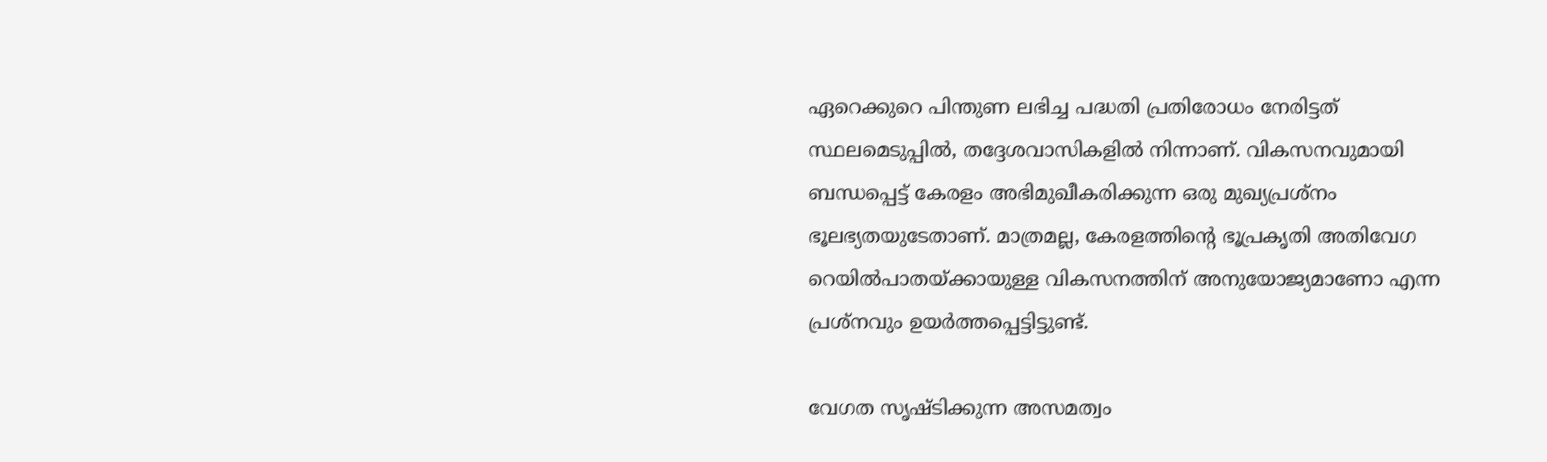ഏറെക്കുറെ പിന്തുണ ലഭിച്ച പദ്ധതി പ്രതിരോധം നേരിട്ടത് സ്ഥലമെടുപ്പിൽ, തദ്ദേശവാസികളിൽ നിന്നാണ്. വികസനവുമായി ബന്ധപ്പെട്ട് കേരളം അഭിമുഖീകരിക്കുന്ന ഒരു മുഖ്യപ്രശ്നം ഭൂലഭ്യതയുടേതാണ്. മാത്രമല്ല, കേരളത്തിന്റെ ഭൂപ്രകൃതി അതിവേഗ റെയിൽപാതയ്ക്കായുള്ള വികസനത്തിന് അനുയോജ്യമാണോ എന്ന പ്രശ്നവും ഉയർത്തപ്പെട്ടിട്ടുണ്ട്.

വേഗത സൃഷ്ടിക്കുന്ന അസമത്വം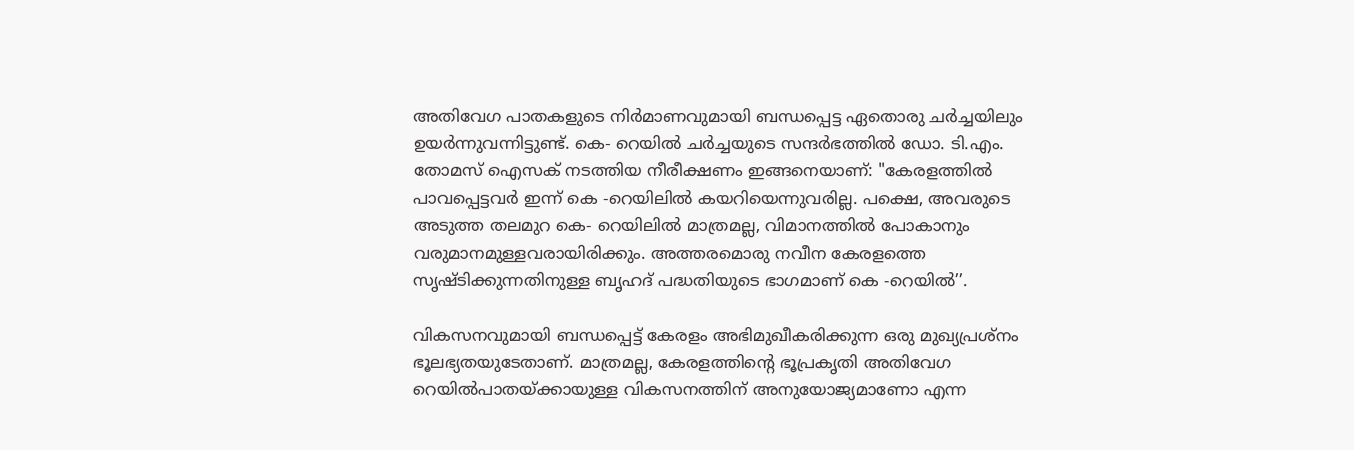അതിവേഗ പാതകളുടെ നിർമാണവുമായി ബന്ധപ്പെട്ട ഏതൊരു ചർച്ചയിലും ഉയർന്നുവന്നിട്ടുണ്ട്. കെ- റെയിൽ ചർച്ചയുടെ സന്ദർഭത്തിൽ ഡോ. ടി.എം. തോമസ് ഐസക് നടത്തിയ നീരീക്ഷണം ഇങ്ങനെയാണ്: "കേരളത്തിൽ പാവപ്പെട്ടവർ ഇന്ന് കെ -റെയിലിൽ കയറിയെന്നുവരില്ല. പക്ഷെ, അവരുടെ അടുത്ത തലമുറ കെ- റെയിലിൽ മാത്രമല്ല, വിമാനത്തിൽ പോകാനും വരുമാനമുള്ളവരായിരിക്കും. അത്തരമൊരു നവീന കേരളത്തെ സൃഷ്ടിക്കുന്നതിനുള്ള ബൃഹദ് പദ്ധതിയുടെ ഭാഗമാണ് കെ -റെയിൽ’’.

വികസനവുമായി ബന്ധപ്പെട്ട് കേരളം അഭിമുഖീകരിക്കുന്ന ഒരു മുഖ്യപ്രശ്നം ഭൂലഭ്യതയുടേതാണ്. മാത്രമല്ല, കേരളത്തിന്റെ ഭൂപ്രകൃതി അതിവേഗ റെയിൽപാതയ്ക്കായുള്ള വികസനത്തിന് അനുയോജ്യമാണോ എന്ന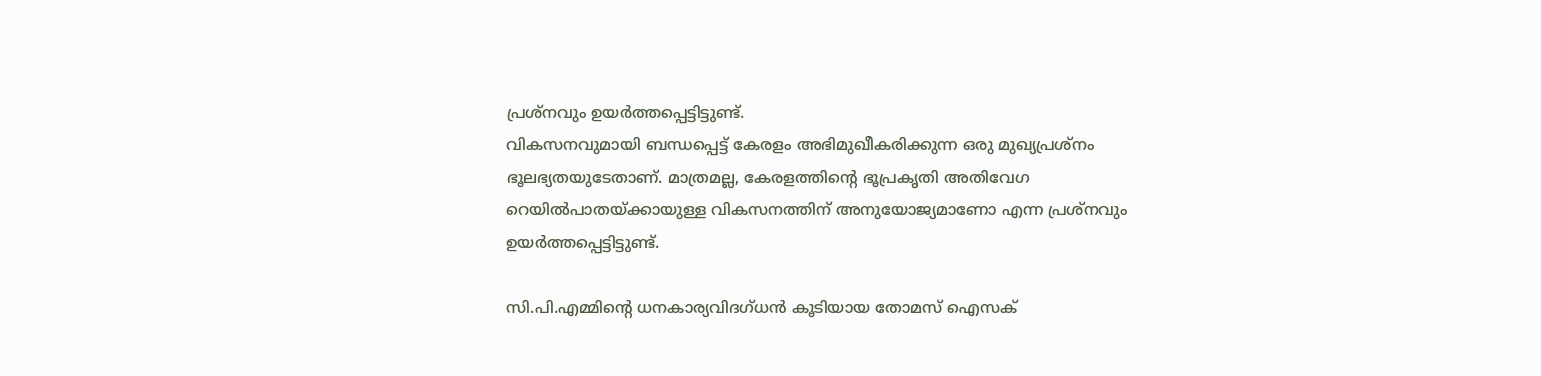പ്രശ്നവും ഉയർത്തപ്പെട്ടിട്ടുണ്ട്.
വികസനവുമായി ബന്ധപ്പെട്ട് കേരളം അഭിമുഖീകരിക്കുന്ന ഒരു മുഖ്യപ്രശ്നം ഭൂലഭ്യതയുടേതാണ്. മാത്രമല്ല, കേരളത്തിന്റെ ഭൂപ്രകൃതി അതിവേഗ റെയിൽപാതയ്ക്കായുള്ള വികസനത്തിന് അനുയോജ്യമാണോ എന്ന പ്രശ്നവും ഉയർത്തപ്പെട്ടിട്ടുണ്ട്.

സി.പി.എമ്മിന്റെ ധനകാര്യവിദഗ്‌ധൻ കൂടിയായ തോമസ് ഐസക്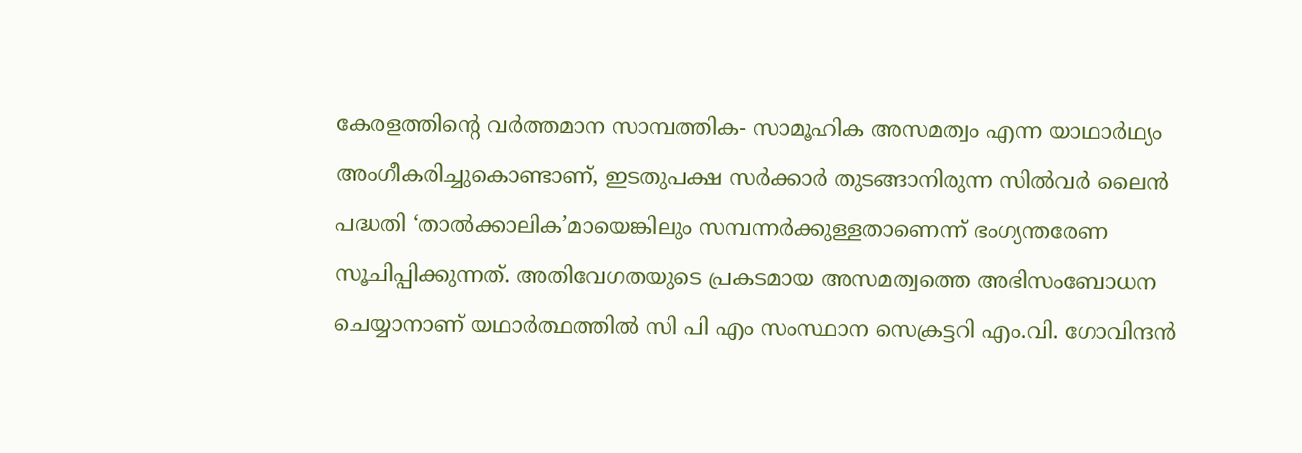കേരളത്തിന്റെ വർത്തമാന സാമ്പത്തിക- സാമൂഹിക അസമത്വം എന്ന യാഥാർഥ്യം അംഗീകരിച്ചുകൊണ്ടാണ്, ഇടതുപക്ഷ സർക്കാർ തുടങ്ങാനിരുന്ന സിൽവർ ലൈൻ പദ്ധതി ‘താൽക്കാലിക’മായെങ്കിലും സമ്പന്നർക്കുള്ളതാണെന്ന് ഭംഗ്യന്തരേണ സൂചിപ്പിക്കുന്നത്. അതിവേഗതയുടെ പ്രകടമായ അസമത്വത്തെ അഭിസംബോധന ചെയ്യാനാണ് യഥാർത്ഥത്തിൽ സി പി എം സംസ്ഥാന സെക്രട്ടറി എം.വി. ഗോവിന്ദൻ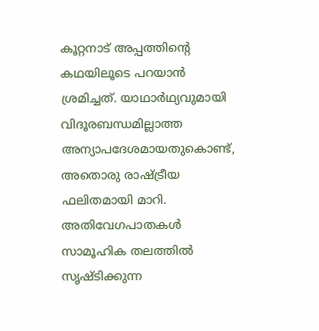കൂറ്റനാട് അപ്പത്തിന്റെ കഥയിലൂടെ പറയാൻ ശ്രമിച്ചത്. യാഥാർഥ്യവുമായി വിദൂരബന്ധമില്ലാത്ത അന്യാപദേശമായതുകൊണ്ട്, അതൊരു രാഷ്ട്രീയ ഫലിതമായി മാറി. അതിവേഗപാതകൾ സാമൂഹിക തലത്തിൽ സൃഷ്ടിക്കുന്ന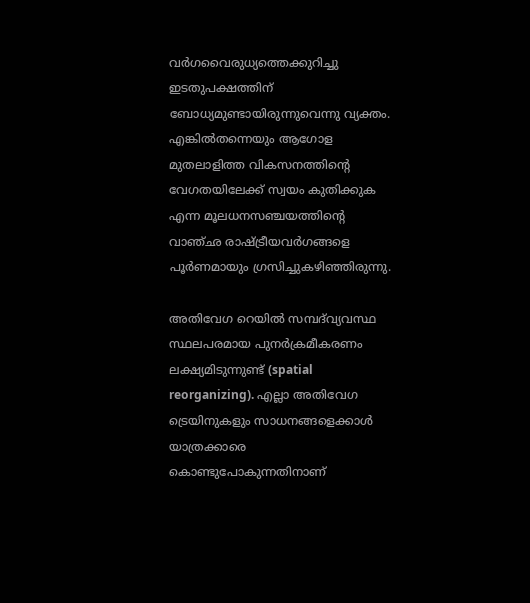വർഗവൈരുധ്യത്തെക്കുറിച്ചു ഇടതുപക്ഷത്തിന് ബോധ്യമുണ്ടായിരുന്നുവെന്നു വ്യക്തം. എങ്കിൽതന്നെയും ആഗോള മുതലാളിത്ത വികസനത്തിന്റെ വേഗതയിലേക്ക് സ്വയം കുതിക്കുക എന്ന മൂലധനസഞ്ചയത്തിന്റെ വാഞ്ഛ രാഷ്ട്രീയവർഗങ്ങളെ പൂർണമായും ഗ്രസിച്ചുകഴിഞ്ഞിരുന്നു.

അതിവേഗ റെയിൽ സമ്പദ്‌വ്യവസ്ഥ സ്ഥലപരമായ പുനർക്രമീകരണം ലക്ഷ്യമിടുന്നുണ്ട് (spatial reorganizing). എല്ലാ അതിവേഗ ട്രെയിനുകളും സാധനങ്ങളെക്കാൾ യാത്രക്കാരെ കൊണ്ടുപോകുന്നതിനാണ്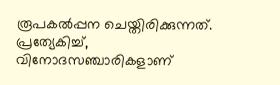രൂപകൽപ്പന ചെയ്തിരിക്കുന്നത്. പ്രത്യേകിച്ച്, വിനോദസഞ്ചാരികളാണ്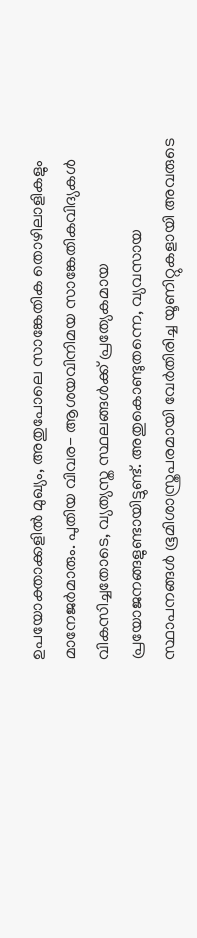ഉപയോക്താക്കളിൽ മുഖ്യം, അതുപോലെ സാങ്കേതിക തൊഴിലാളികളും മാനേജർമാരും. പുതിയ വിവര- ആശയവിനിമയ സാങ്കേതികവിദ്യകൾ വികസിച്ചതോടെ, വ്യത്യസ്ത സ്ഥലങ്ങൾക്ക് പ്രത്യേകമായ പ്രയോജനങ്ങളുണ്ടായിട്ടുണ്ട്. അതുകൊണ്ടുതന്നെ, വ്യവസായ സ്ഥാപനങ്ങൾ ഭൂമിശാസ്ത്രപരമായി വേർതിരിച്ച യൂണിറ്റുകളായി അവരുടെ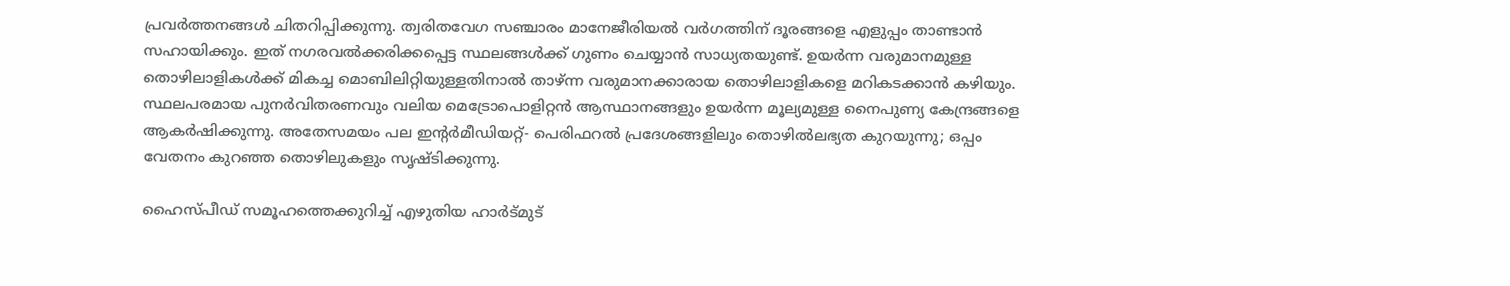പ്രവർത്തനങ്ങൾ ചിതറിപ്പിക്കുന്നു. ത്വരിതവേഗ സഞ്ചാരം മാനേജീരിയൽ വർഗത്തിന് ദൂരങ്ങളെ എളുപ്പം താണ്ടാൻ സഹായിക്കും. ഇത് നഗരവൽക്കരിക്കപ്പെട്ട സ്ഥലങ്ങൾക്ക് ഗുണം ചെയ്യാൻ സാധ്യതയുണ്ട്. ഉയർന്ന വരുമാനമുള്ള തൊഴിലാളികൾക്ക് മികച്ച മൊബിലിറ്റിയുള്ളതിനാൽ താഴ്ന്ന വരുമാനക്കാരായ തൊഴിലാളികളെ മറികടക്കാൻ കഴിയും. സ്ഥലപരമായ പുനർവിതരണവും വലിയ മെട്രോപൊളിറ്റൻ ആസ്ഥാനങ്ങളും ഉയർന്ന മൂല്യമുള്ള നൈപുണ്യ കേന്ദ്രങ്ങളെ ആകർഷിക്കുന്നു. അതേസമയം പല ഇന്റർമീഡിയറ്റ്- പെരിഫറൽ പ്രദേശങ്ങളിലും തൊഴിൽലഭ്യത കുറയുന്നു; ഒപ്പം വേതനം കുറഞ്ഞ തൊഴിലുകളും സൃഷ്ടിക്കുന്നു.

ഹൈസ്പീഡ് സമൂഹത്തെക്കുറിച്ച് എഴുതിയ ഹാർട്മുട്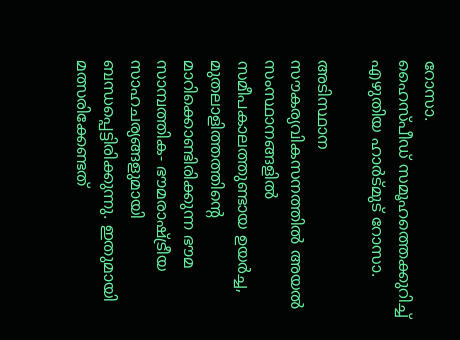റോസാ.
ഹൈസ്പീഡ് സമൂഹത്തെക്കുറിച്ച് എഴുതിയ ഹാർട്മുട് റോസാ.

അടിസ്ഥാന സൗകര്യവികസനത്തിൽ അയൽ സംസ്ഥാനങ്ങളിൽ സമീപകാലത്തുണ്ടായ ഉയർച്ച, മുതലാളിത്തത്തിന്റെ മാറിക്കൊണ്ടിരിക്കുന്ന ഭൗമ സാമ്പത്തിക- ഭൗമരാഷ്ട്രീയ സാഹചര്യങ്ങളുമായി ബന്ധപ്പെട്ടിരിക്കുന്നു. ഇതുമായി മത്സരിക്കേണ്ടത്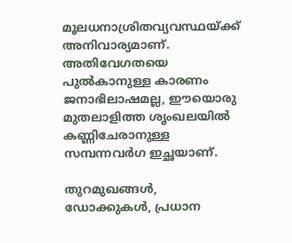മൂലധനാശ്രിതവ്യവസ്ഥയ്ക്ക് അനിവാര്യമാണ്. അതിവേഗതയെ പുൽകാനുള്ള കാരണം ജനാഭിലാഷമല്ല, ഈയൊരു മുതലാളിത്ത ശൃംഖലയിൽ കണ്ണിചേരാനുള്ള സമ്പന്നവർഗ ഇച്ഛയാണ്.

തുറമുഖങ്ങൾ, ഡോക്കുകൾ, പ്രധാന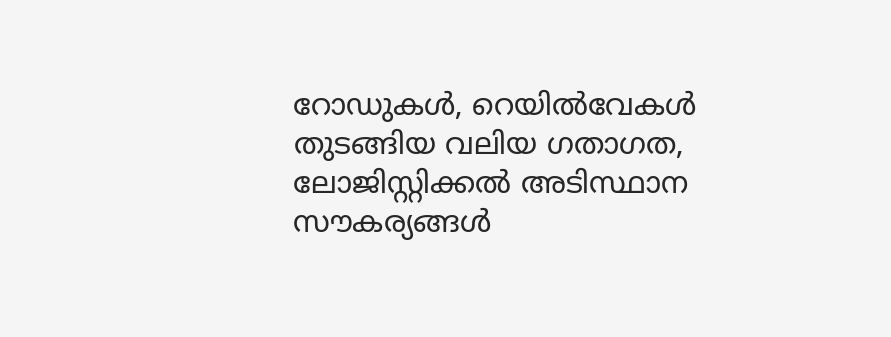റോഡുകൾ, റെയിൽവേകൾ തുടങ്ങിയ വലിയ ഗതാഗത, ലോജിസ്റ്റിക്കൽ അടിസ്ഥാന സൗകര്യങ്ങൾ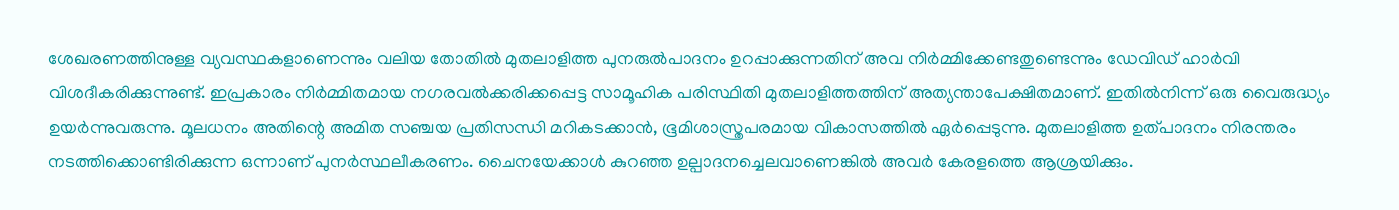ശേഖരണത്തിനുള്ള വ്യവസ്ഥകളാണെന്നും വലിയ തോതിൽ മുതലാളിത്ത പുനരുൽപാദനം ഉറപ്പാക്കുന്നതിന് അവ നിർമ്മിക്കേണ്ടതുണ്ടെന്നും ഡേവിഡ് ഹാർവി വിശദീകരിക്കുന്നുണ്ട്. ഇപ്രകാരം നിർമ്മിതമായ നഗരവൽക്കരിക്കപ്പെട്ട സാമൂഹിക പരിസ്ഥിതി മുതലാളിത്തത്തിന് അത്യന്താപേക്ഷിതമാണ്. ഇതിൽനിന്ന് ഒരു വൈരുദ്ധ്യം ഉയർന്നുവരുന്നു. മൂലധനം അതിന്റെ അമിത സഞ്ചയ പ്രതിസന്ധി മറികടക്കാൻ, ഭൂമിശാസ്ത്രപരമായ വികാസത്തിൽ ഏർപ്പെടുന്നു. മുതലാളിത്ത ഉത്പാദനം നിരന്തരം നടത്തിക്കൊണ്ടിരിക്കുന്ന ഒന്നാണ് പുനർസ്ഥലീകരണം. ചൈനയേക്കാൾ കുറഞ്ഞ ഉല്പാദനച്ചെലവാണെങ്കിൽ അവർ കേരളത്തെ ആശ്രയിക്കും.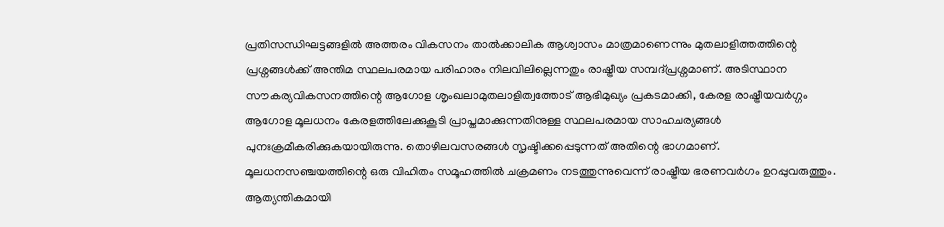പ്രതിസന്ധിഘട്ടങ്ങളിൽ അത്തരം വികസനം താൽക്കാലിക ആശ്വാസം മാത്രമാണെന്നും മുതലാളിത്തത്തിന്റെ പ്രശ്നങ്ങൾക്ക് അന്തിമ സ്ഥലപരമായ പരിഹാരം നിലവിലില്ലെന്നതും രാഷ്ട്രീയ സമ്പദ്പ്രശ്നമാണ്. അടിസ്ഥാന സൗകര്യവികസനത്തിന്റെ ആഗോള ശൃംഖലാമുതലാളിത്വത്തോട് ആഭിമുഖ്യം പ്രകടമാക്കി, കേരള രാഷ്ട്രീയവർഗ്ഗം ആഗോള മൂലധനം കേരളത്തിലേക്കുകൂടി പ്രാപ്തമാക്കുന്നതിനുള്ള സ്ഥലപരമായ സാഹചര്യങ്ങൾ പുനഃക്രമീകരിക്കുകയായിരുന്നു. തൊഴിലവസരങ്ങൾ സൃഷ്ടിക്കപ്പെടുന്നത് അതിന്റെ ഭാഗമാണ്. മൂലധനസഞ്ചയത്തിന്റെ ഒരു വിഹിതം സമൂഹത്തിൽ ചക്രമണം നടത്തുന്നുവെന്ന് രാഷ്ട്രീയ ഭരണവർഗം ഉറപ്പുവരുത്തും. ആത്യന്തികമായി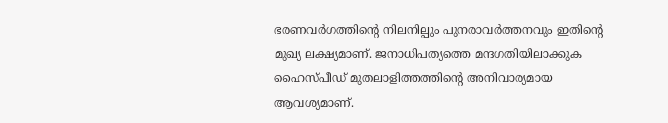ഭരണവർഗത്തിന്റെ നിലനില്പും പുനരാവർത്തനവും ഇതിന്റെ മുഖ്യ ലക്ഷ്യമാണ്. ജനാധിപത്യത്തെ മന്ദഗതിയിലാക്കുക ഹൈസ്പീഡ് മുതലാളിത്തത്തിന്റെ അനിവാര്യമായ ആവശ്യമാണ്.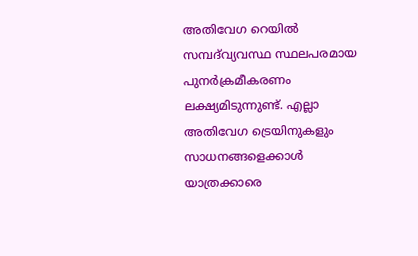അതിവേഗ റെയിൽ സമ്പദ്‌വ്യവസ്ഥ സ്ഥലപരമായ പുനർക്രമീകരണം ലക്ഷ്യമിടുന്നുണ്ട്. എല്ലാ അതിവേഗ ട്രെയിനുകളും സാധനങ്ങളെക്കാൾ യാത്രക്കാരെ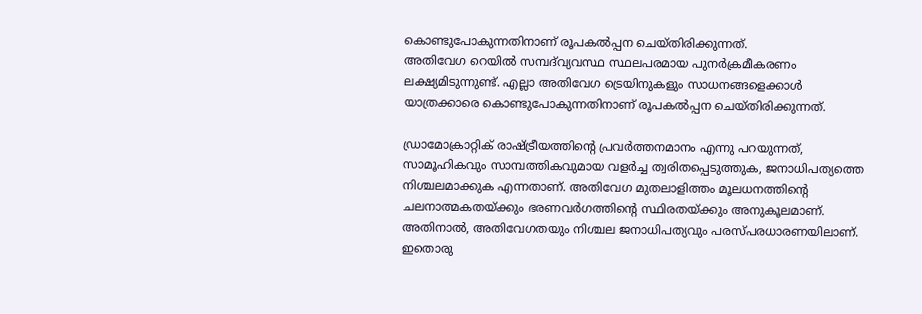കൊണ്ടുപോകുന്നതിനാണ് രൂപകൽപ്പന ചെയ്തിരിക്കുന്നത്.
അതിവേഗ റെയിൽ സമ്പദ്‌വ്യവസ്ഥ സ്ഥലപരമായ പുനർക്രമീകരണം ലക്ഷ്യമിടുന്നുണ്ട്. എല്ലാ അതിവേഗ ട്രെയിനുകളും സാധനങ്ങളെക്കാൾ യാത്രക്കാരെ കൊണ്ടുപോകുന്നതിനാണ് രൂപകൽപ്പന ചെയ്തിരിക്കുന്നത്.

ഡ്രാമോക്രാറ്റിക് രാഷ്ട്രീയത്തിന്റെ പ്രവർത്തനമാനം എന്നു പറയുന്നത്, സാമൂഹികവും സാമ്പത്തികവുമായ വളർച്ച ത്വരിതപ്പെടുത്തുക, ജനാധിപത്യത്തെ നിശ്ചലമാക്കുക എന്നതാണ്. അതിവേഗ മുതലാളിത്തം മൂലധനത്തിന്റെ ചലനാത്മകതയ്ക്കും ഭരണവർഗത്തിന്റെ സ്ഥിരതയ്ക്കും അനുകൂലമാണ്. അതിനാൽ, അതിവേഗതയും നിശ്ചല ജനാധിപത്യവും പരസ്പരധാരണയിലാണ്. ഇതൊരു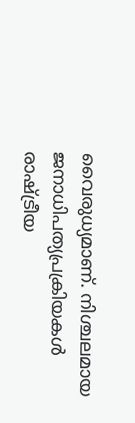വൈരുധ്യമാണ്. നിശ്ചലമായ ജനാധിപത്യപ്രക്രിയകൾ രാഷ്ട്രീയ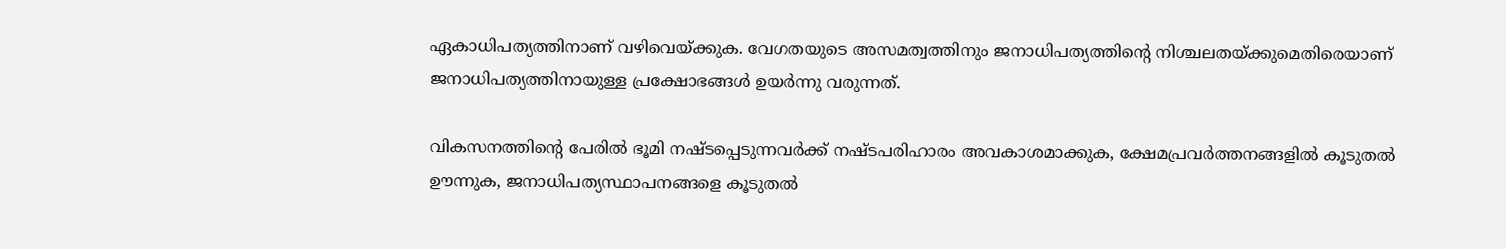ഏകാധിപത്യത്തിനാണ് വഴിവെയ്ക്കുക. വേഗതയുടെ അസമത്വത്തിനും ജനാധിപത്യത്തിന്റെ നിശ്ചലതയ്ക്കുമെതിരെയാണ് ജനാധിപത്യത്തിനായുള്ള പ്രക്ഷോഭങ്ങൾ ഉയർന്നു വരുന്നത്.

വികസനത്തിന്റെ പേരിൽ ഭൂമി നഷ്ടപ്പെടുന്നവർക്ക് നഷ്ടപരിഹാരം അവകാശമാക്കുക, ക്ഷേമപ്രവർത്തനങ്ങളിൽ കൂടുതൽ ഊന്നുക, ജനാധിപത്യസ്ഥാപനങ്ങളെ കൂടുതൽ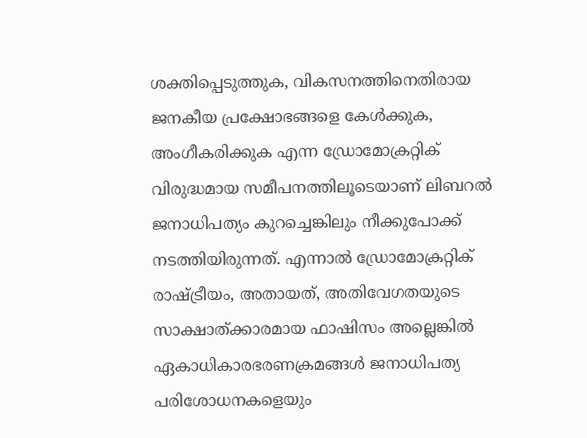ശക്തിപ്പെടുത്തുക, വികസനത്തിനെതിരായ ജനകീയ പ്രക്ഷോഭങ്ങളെ കേൾക്കുക, അംഗീകരിക്കുക എന്ന ഡ്രോമോക്രറ്റിക് വിരുദ്ധമായ സമീപനത്തിലൂടെയാണ് ലിബറൽ ജനാധിപത്യം കുറച്ചെങ്കിലും നീക്കുപോക്ക് നടത്തിയിരുന്നത്. എന്നാൽ ഡ്രോമോക്രറ്റിക് രാഷ്ട്രീയം, അതായത്, അതിവേഗതയുടെ സാക്ഷാത്ക്കാരമായ ഫാഷിസം അല്ലെങ്കിൽ ഏകാധികാരഭരണക്രമങ്ങൾ ജനാധിപത്യ പരിശോധനകളെയും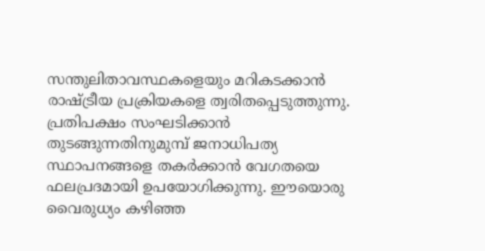സന്തുലിതാവസ്ഥകളെയും മറികടക്കാൻ രാഷ്ട്രീയ പ്രക്രിയകളെ ത്വരിതപ്പെടുത്തുന്നു. പ്രതിപക്ഷം സംഘടിക്കാൻ തുടങ്ങുന്നതിനുമുമ്പ് ജനാധിപത്യ സ്ഥാപനങ്ങളെ തകർക്കാൻ വേഗതയെ ഫലപ്രദമായി ഉപയോഗിക്കുന്നു. ഈയൊരു വൈരുധ്യം കഴിഞ്ഞ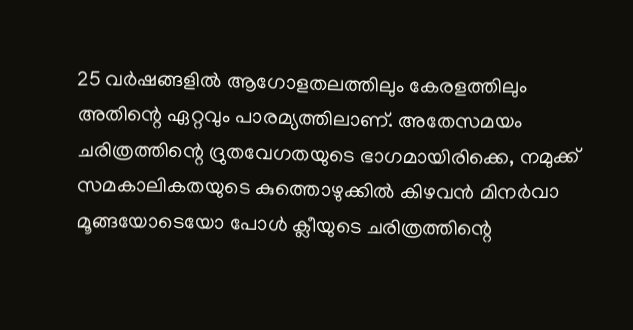25 വർഷങ്ങളിൽ ആഗോളതലത്തിലും കേരളത്തിലും അതിന്റെ ഏറ്റവും പാരമ്യത്തിലാണ്. അതേസമയം ചരിത്രത്തിന്റെ ദ്രുതവേഗതയുടെ ഭാഗമായിരിക്കെ, നമുക്ക് സമകാലികതയുടെ കുത്തൊഴുക്കിൽ കിഴവൻ മിനർവാ മൂങ്ങയോടെയോ പോൾ ക്ലീയുടെ ചരിത്രത്തിന്റെ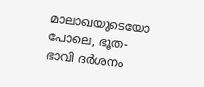മാലാഖയുടെയോ പോലെ, ഭൂത- ഭാവി ദർശനം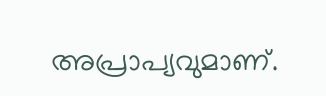അപ്രാപ്യവുമാണ്.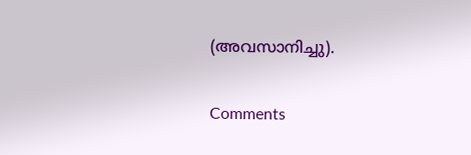(അവസാനിച്ചു).

Comments